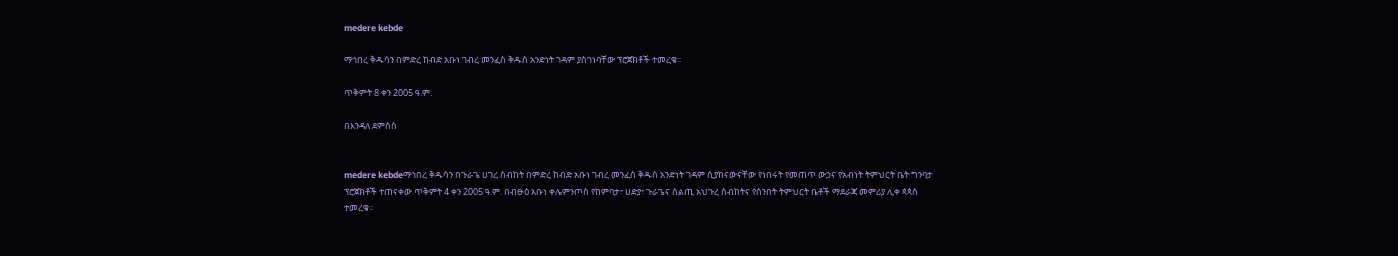medere kebde

ማኅበረ ቅዱሳን በምድረ ከብድ አቡነ ገብረ መንፈስ ቅዱስ አንድነት ገዳም ያስገነባቸው ፕሮጀክቶች ተመረቁ፡፡

ጥቅምት 8 ቀን 2005 ዓ.ም.

በእንዳለ ደምስስ


medere kebdeማኅበረ ቅዱሳን በጉራጌ ሀገረ ስብከት በምድረ ከብድ አቡነ ገብረ መንፈስ ቅዱስ አንድነት ገዳም ሲያከናውናቸው የነበሩት የመጠጥ ውኃና የአብነት ትምህርት ቤት ግንባታ ፕሮጀክቶች ተጠናቀው ጥቅምት 4 ቀን 2005 ዓ.ም. በብፁዕ አቡነ ቀሌምንጦስ የከምባታ፣ ሀድያ፣ ጉራጌና ስልጢ አህጉረ ስብከትና የሰንበት ትምህርት ቤቶች ማደራጃ መምሪያ ሊቀ ጳጳስ ተመረቁ፡፡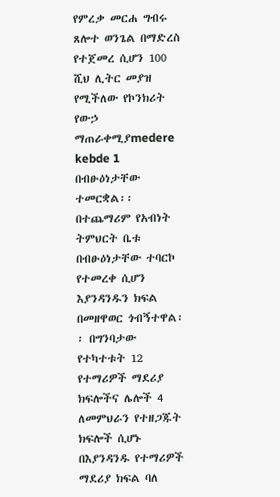የምረቃ መርሐ ግብሩ ጸሎተ ወንጌል በማድረስ የተጀመረ ሲሆን 100 ሺህ ሊትር መያዝ የሚችለው የኮንክሪት የውኃ ማጠራቀሚያmedere kebde 1 በብፁዕነታቸው ተመርቋል፡፡ በተጨማሪም የአብነት ትምህርት ቤቱ በብፁዕነታቸው ተባርኮ የተመረቀ ሲሆን እያንዳንዱን ክፍል በመዘዋወር ጎብኝተዋል፡፡ በግንባታው የተካተቱት 12 የተማሪዎች ማደሪያ ክፍሎችና ሌሎች 4  ለመምህራን የተዘጋጁት ክፍሎች ሲሆኑ በእያንዳንዱ የተማሪዎች ማደሪያ ክፍል ባለ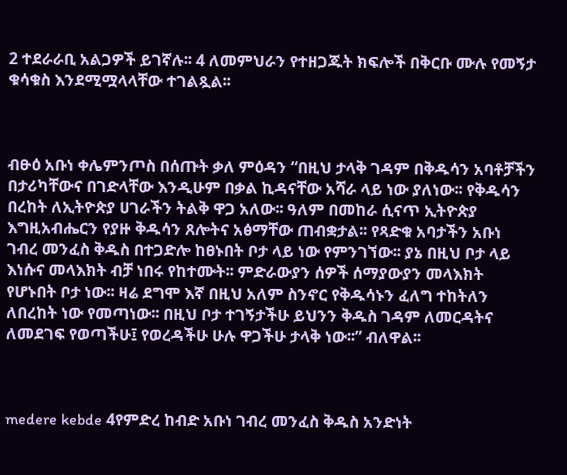2 ተደራራቢ አልጋዎች ይገኛሉ፡፡ 4 ለመምህራን የተዘጋጁት ክፍሎች በቅርቡ ሙሉ የመኝታ ቁሳቁስ እንደሚሟላላቸው ተገልጿል፡፡



ብፁዕ አቡነ ቀሌምንጦስ በሰጡት ቃለ ምዕዳን “በዚህ ታላቅ ገዳም በቅዱሳን አባቶቻችን በታሪካቸውና በገድላቸው እንዲሁም በቃል ኪዳናቸው አሻራ ላይ ነው ያለነው፡፡ የቅዱሳን በረከት ለኢትዮጵያ ሀገራችን ትልቅ ዋጋ አለው፡፡ ዓለም በመከራ ሲናጥ ኢትዮጵያ እግዚአብሔርን የያዙ ቅዱሳን ጸሎትና አፅማቸው ጠብቋታል፡፡ የጻድቁ አባታችን አቡነ ገብረ መንፈስ ቅዱስ በተጋድሎ ከፀኑበት ቦታ ላይ ነው የምንገኘው፡፡ ያኔ በዚህ ቦታ ላይ እነሱና መላእክት ብቻ ነበሩ የከተሙት፡፡ ምድራውያን ሰዎች ሰማያውያን መላእክት የሆኑበት ቦታ ነው፡፡ ዛሬ ደግሞ እኛ በዚህ አለም ስንኖር የቅዱሳኑን ፈለግ ተከትለን ለበረከት ነው የመጣነው፡፡ በዚህ ቦታ ተገኝታችሁ ይህንን ቅዱስ ገዳም ለመርዳትና ለመደገፍ የወጣችሁ፤ የወረዳችሁ ሁሉ ዋጋችሁ ታላቅ ነው፡፡” ብለዋል፡፡



medere kebde 4የምድረ ከብድ አቡነ ገብረ መንፈስ ቅዱስ አንድነት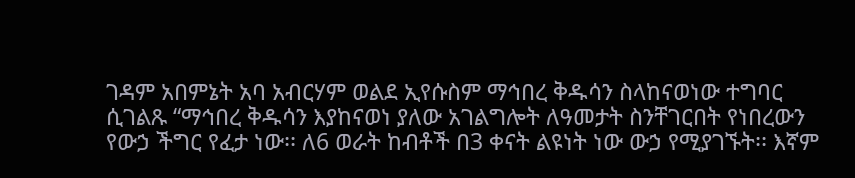ገዳም አበምኔት አባ አብርሃም ወልደ ኢየሱስም ማኅበረ ቅዱሳን ስላከናወነው ተግባር ሲገልጹ “ማኅበረ ቅዱሳን እያከናወነ ያለው አገልግሎት ለዓመታት ስንቸገርበት የነበረውን የውኃ ችግር የፈታ ነው፡፡ ለ6 ወራት ከብቶች በ3 ቀናት ልዩነት ነው ውኃ የሚያገኙት፡፡ እኛም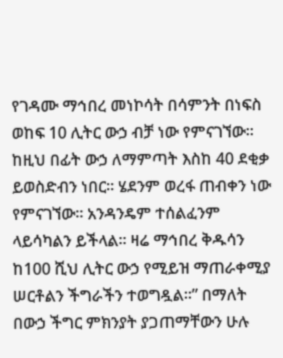የገዳሙ ማኅበረ መነኮሳት በሳምንት በነፍስ ወከፍ 10 ሊትር ውኃ ብቻ ነው የምናገኘው፡፡ ከዚህ በፊት ውኃ ለማምጣት እስከ 40 ደቂቃ ይወስድብን ነበር፡፡ ሄደንም ወረፋ ጠብቀን ነው የምናገኘው፡፡ አንዳንዴም ተሰልፈንም ላይሳካልን ይችላል፡፡ ዛሬ ማኅበረ ቅዱሳን ከ100 ሺህ ሊትር ውኃ የሚይዝ ማጠራቀሚያ ሠርቶልን ችግራችን ተወግዷል፡፡” በማለት በውኃ ችግር ምክንያት ያጋጠማቸውን ሁሉ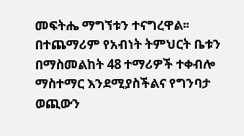መፍትሔ ማግኘቱን ተናግረዋል፡፡ በተጨማሪም የአብነት ትምህርት ቤቱን በማስመልከት 48 ተማሪዎች ተቀብሎ ማስተማር እንደሚያስችልና የግንባታ ወጪውን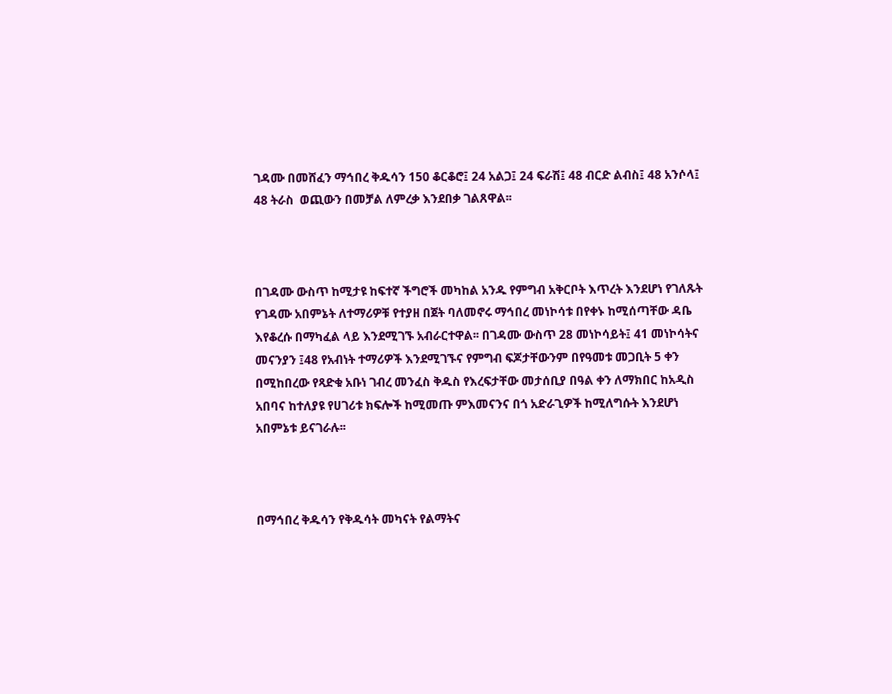ገዳሙ በመሸፈን ማኅበረ ቅዱሳን 150 ቆርቆሮ፤ 24 አልጋ፤ 24 ፍራሽ፤ 48 ብርድ ልብስ፤ 48 አንሶላ፤ 48 ትራስ  ወጪውን በመቻል ለምረቃ እንደበቃ ገልጸዋል፡፡



በገዳሙ ውስጥ ከሚታዩ ከፍተኛ ችግሮች መካከል አንዱ የምግብ አቅርቦት እጥረት እንደሆነ የገለጹት የገዳሙ አበምኔት ለተማሪዎቹ የተያዘ በጀት ባለመኖሩ ማኅበረ መነኮሳቱ በየቀኑ ከሚሰጣቸው ዳቤ እየቆረሱ በማካፈል ላይ እንደሚገኙ አብራርተዋል፡፡ በገዳሙ ውስጥ 28 መነኮሳይት፤ 41 መነኮሳትና መናንያን ፤48 የአብነት ተማሪዎች እንደሚገኙና የምግብ ፍጆታቸውንም በየዓመቱ መጋቢት 5 ቀን በሚከበረው የጻድቁ አቡነ ገብረ መንፈስ ቅዱስ የእረፍታቸው መታሰቢያ በዓል ቀን ለማክበር ከአዲስ አበባና ከተለያዩ የሀገሪቱ ክፍሎች ከሚመጡ ምእመናንና በጎ አድራጊዎች ከሚለግሱት እንደሆነ አበምኔቱ ይናገራሉ፡፡



በማኅበረ ቅዱሳን የቅዱሳት መካናት የልማትና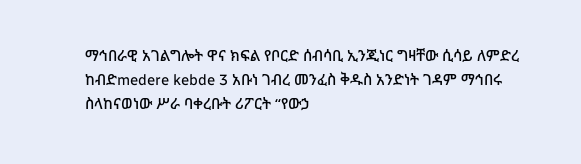ማኅበራዊ አገልግሎት ዋና ክፍል የቦርድ ሰብሳቢ ኢንጂነር ግዛቸው ሲሳይ ለምድረ ከብድmedere kebde 3 አቡነ ገብረ መንፈስ ቅዱስ አንድነት ገዳም ማኅበሩ ስላከናወነው ሥራ ባቀረቡት ሪፖርት “የውኃ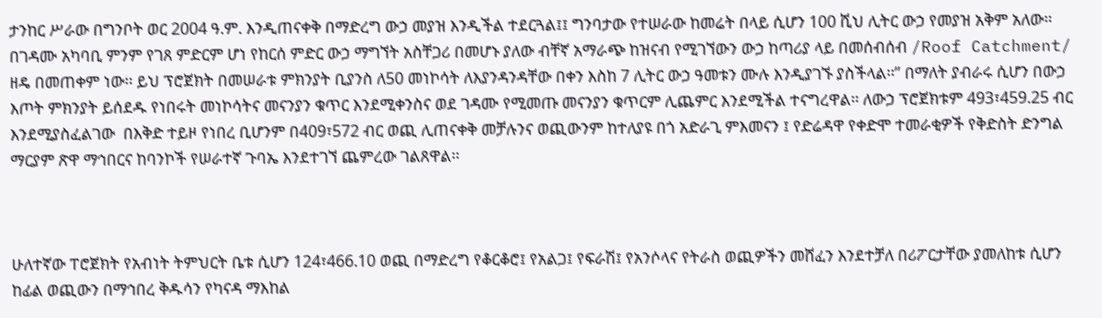ታንከር ሥራው በግንቦት ወር 2004 ዓ.ም. እንዲጠናቀቅ በማድረግ ውኃ መያዝ እንዲችል ተደርጓል፤፤ ግንባታው የተሠራው ከመሬት በላይ ሲሆን 100 ሺህ ሊትር ውኃ የመያዝ አቅም አለው፡፡ በገዳሙ አካባቢ ምንም የገጸ ምድርም ሆነ የከርሰ ምድር ውኃ ማግኘት አስቸጋሪ በመሆኑ ያለው ብቸኛ አማራጭ ከዝናብ የሚገኘውን ውኃ ከጣሪያ ላይ በመሰብሰብ /Roof Catchment/ ዘዴ በመጠቀም ነው፡፡ ይህ ፕሮጀክት በመሠራቱ ምክንያት ቢያንስ ለ50 መነኮሳት ለእያንዳንዳቸው በቀን እስከ 7 ሊትር ውኃ ዓመቱን ሙሉ እንዲያገኙ ያስችላል፡፡” በማለት ያብራሩ ሲሆን በውኃ እጦት ምክንያት ይሰደዱ የነበሩት መነኮሳትና መናንያን ቁጥር እንደሚቀንስና ወደ ገዳሙ የሚመጡ መናንያን ቁጥርም ሊጨምር እንደሚችል ተናግረዋል፡፡ ለውኃ ፕሮጀክቱም 493፣459.25 ብር እንደሚያስፈልገው  በእቅድ ተይዞ የነበረ ቢሆንም በ409፣572 ብር ወጪ ሊጠናቀቅ መቻሉንና ወጪውንም ከተለያዩ በጎ አድራጊ ምእመናን ፤ የድሬዳዋ የቀድሞ ተመራቂዎች የቅድስት ድንግል ማርያም ጽዋ ማኅበርና ከባንኮች የሠራተኛ ጉባኤ እንደተገኘ ጨምረው ገልጸዋል፡፡



ሁለተኛው ፐሮጀክት የአብነት ትምህርት ቤቱ ሲሆን 124፣466.10 ወጪ በማድረግ የቆርቆሮ፤ የአልጋ፤ የፍራሽ፤ የአንሶላና የትራስ ወጪዎችን መሸፈን እንደተቻለ በሪፖርታቸው ያመለከቱ ሲሆን ከፊል ወጪውን በማኅበረ ቅዱሳን የካናዳ ማእከል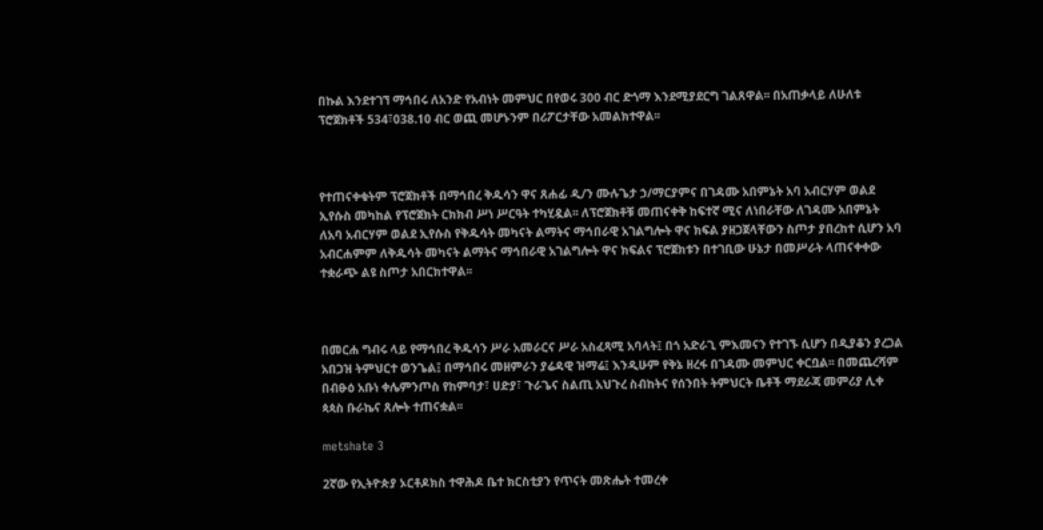በኩል እንደተገኘ ማኅበሩ ለአንድ የአብነት መምህር በየወሩ 300 ብር ድጎማ እንደሚያደርግ ገልጸዋል፡፡ በአጠቃላይ ለሁለቱ ፕሮጀክቶች 534፣038.10 ብር ወጪ መሆኑንም በሪፖርታቸው አመልክተዋል፡፡



የተጠናቀቁትም ፕሮጀክቶች በማኅበረ ቅዱሳን ዋና ጸሐፊ ዲ/ን ሙሉጌታ ኃ/ማርያምና በገዳሙ አበምኔት አባ አብርሃም ወልደ ኢየሱስ መካከል የፕሮጀክት ርክክብ ሥነ ሥርዓት ተካሂዷል፡፡ ለፕሮጀክቶቹ መጠናቀቅ ከፍተኛ ሚና ለነበራቸው ለገዳሙ አበምኔት ለአባ አብርሃም ወልደ ኢየሱስ የቅዱሳት መካናት ልማትና ማኅበራዊ አገልግሎት ዋና ክፍል ያዘጋጀላቸውን ስጦታ ያበረከተ ሲሆን አባ አብርሐምም ለቅዱሳት መካናት ልማትና ማኅበራዊ አገልግሎት ዋና ክፍልና ፕሮጀክቱን በተገቢው ሁኔታ በመሥራት ላጠናቀቀው ተቋራጭ ልዩ ስጦታ አበርክተዋል፡፡



በመርሐ ግብሩ ላይ የማኅበረ ቅዱሳን ሥራ አመራርና ሥራ አስፈጻሚ አባላት፤ በጎ አድራጊ ምእመናን የተገኙ ሲሆን በዲያቆን ያረጋል አበጋዝ ትምህርተ ወንጌል፤ በማኅበሩ መዘምራን ያሬዳዊ ዝማሬ፤ እንዲሁም የቅኔ ዘረፋ በገዳሙ መምህር ቀርቧል፡፡ በመጨረሻም  በብፁዕ አቡነ ቀሌምንጦስ የከምባታ፣ ሀድያ፣ ጉራጌና ስልጢ አህጉረ ስብከትና የሰንበት ትምህርት ቤቶች ማደራጃ መምሪያ ሊቀ ጳጳስ ቡራኬና ጸሎት ተጠናቋል፡፡

metshate 3

2ኛው የኢትዮጵያ ኦርቶዶክስ ተዋሕዶ ቤተ ክርስቲያን የጥናት መጽሔት ተመረቀ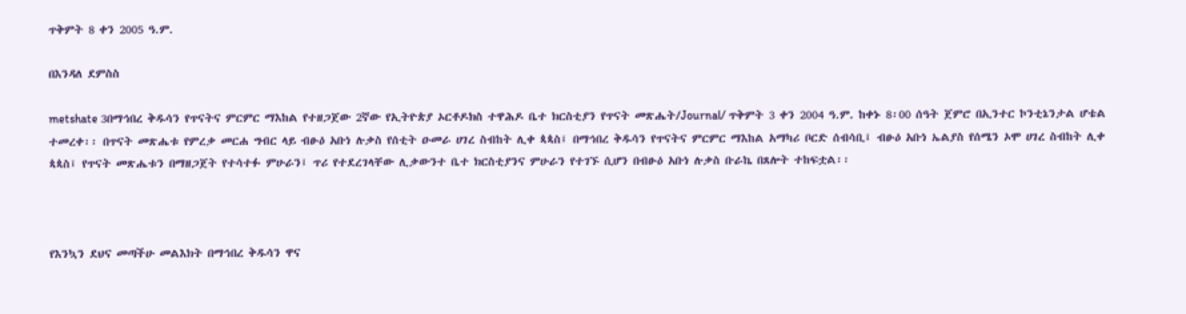ጥቅምት 8 ቀን 2005 ዓ.ም.

በእንዳለ ደምስስ

metshate 3በማኅበረ ቅዱሳን የጥናትና ምርምር ማእከል የተዘጋጀው 2ኛው የኢትዮጵያ ኦርቶዶክስ ተዋሕዶ ቤተ ክርስቲያን የጥናት መጽሔት/Journal/ ጥቅምት 3 ቀን 2004 ዓ.ም. ከቀኑ 8፡00 ሰዓት ጀምሮ በኢንተር ኮንቲኔንታል ሆቴል ተመረቀ፡፡ በጥናት መጽሔቱ የምረቃ መርሐ ግብር ላይ ብፁዕ አቡነ ሉቃስ የሰቲት ዑመራ ሀገረ ስብከት ሊቀ ጳጳስ፤ በማኅበረ ቅዱሳን የጥናትና ምርምር ማእከል አማካሪ ቦርድ ሰብሳቢ፤ ብፁዕ አቡነ ኤልያስ የሰሜን ኦሞ ሀገረ ስብከት ሊቀ ጳጳስ፤ የጥናት መጽሔቱን በማዘጋጀት የተሳተፉ ምሁራን፤ ጥሪ የተደረገላቸው ሊቃውንተ ቤተ ክርስቲያንና ምሁራን የተገኙ ሲሆን በብፁዕ አቡነ ሉቃስ ቡራኬ በጸሎት ተከፍቷል፡፡



የእንኳን ደህና መጣችሁ መልእክት በማኅበረ ቅዱሳን ዋና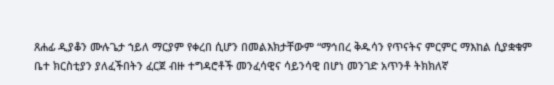ጸሐፊ ዲያቆን ሙሉጌታ ኀይለ ማርያም የቀረበ ሲሆን በመልእክታቸውም “ማኅበረ ቅዱሳን የጥናትና ምርምር ማእከል ሲያቋቁም ቤተ ክርስቲያን ያለፈችበትን ፈርጀ ብዙ ተግዳሮቶች መንፈሳዊና ሳይንሳዊ በሆነ መንገድ አጥንቶ ትክክለኛ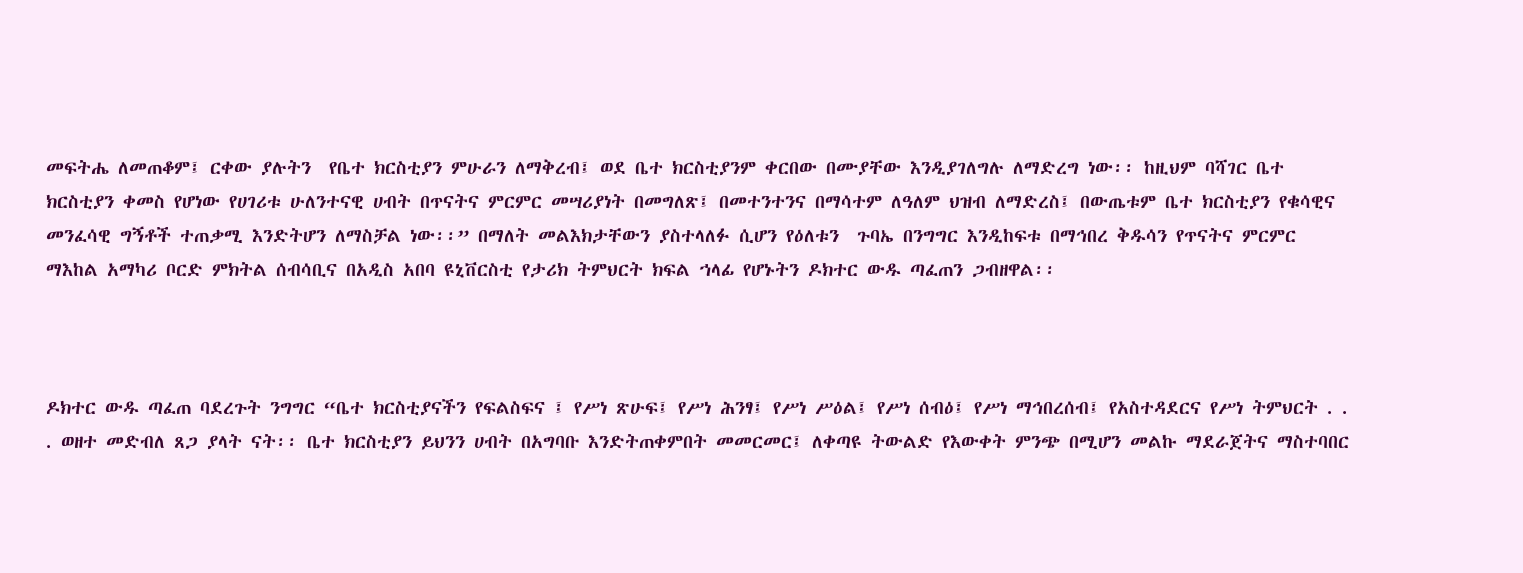መፍትሔ ለመጠቆም፤ ርቀው ያሉትን  የቤተ ክርስቲያን ምሁራን ለማቅረብ፤ ወደ ቤተ ክርስቲያንም ቀርበው በሙያቸው እንዲያገለግሉ ለማድረግ ነው፡፡ ከዚህም ባሻገር ቤተ ክርስቲያን ቀመስ የሆነው የሀገሪቱ ሁለንተናዊ ሀብት በጥናትና ምርምር መሣሪያነት በመግለጽ፤ በመተንተንና በማሳተም ለዓለም ህዝብ ለማድረስ፤ በውጤቱም ቤተ ክርስቲያን የቁሳዊና መንፈሳዊ ግኝቶች ተጠቃሚ እንድትሆን ለማስቻል ነው፡፡” በማለት መልእክታቸውን ያስተላለፉ ሲሆን የዕለቱን  ጉባኤ በንግግር እንዲከፍቱ በማኅበረ ቅዱሳን የጥናትና ምርምር ማእከል አማካሪ ቦርድ ምክትል ሰብሳቢና በአዲስ አበባ ዩኒቨርስቲ የታሪክ ትምህርት ክፍል ኀላፊ የሆኑትን ዶክተር ውዱ ጣፈጠን ጋብዘዋል፡፡



ዶክተር ውዱ ጣፈጠ ባደረጉት ንግግር “ቤተ ክርስቲያናችን የፍልስፍና ፤ የሥነ ጽሁፍ፤ የሥነ ሕንፃ፤ የሥነ ሥዕል፤ የሥነ ሰብዕ፤ የሥነ ማኅበረሰብ፤ የአስተዳደርና የሥነ ትምህርት . . . ወዘተ መድብለ ጸጋ ያላት ናት፡፡ ቤተ ክርስቲያን ይህንን ሀብት በአግባቡ እንድትጠቀምበት መመርመር፤ ለቀጣዩ ትውልድ የእውቀት ምንጭ በሚሆን መልኩ ማደራጀትና ማስተባበር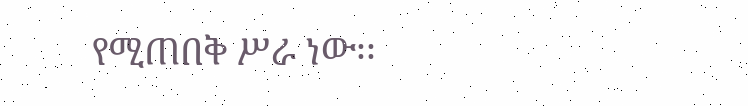የሚጠበቅ ሥራ ነው፡፡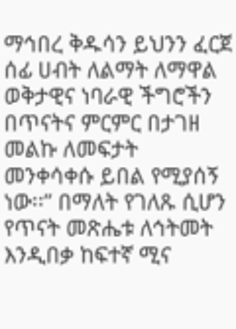ማኅበረ ቅዱሳን ይህንን ፈርጀ ሰፊ ሀብት ለልማት ለማዋል ወቅታዊና ነባራዊ ችግሮችን በጥናትና ምርምር በታገዘ መልኩ ለመፍታት መንቀሳቀሱ ይበል የሚያሰኝ ነው፡፡” በማለት የገለጹ ሲሆን የጥናት መጽሔቱ ለኅትመት እንዲበቃ ከፍተኛ ሚና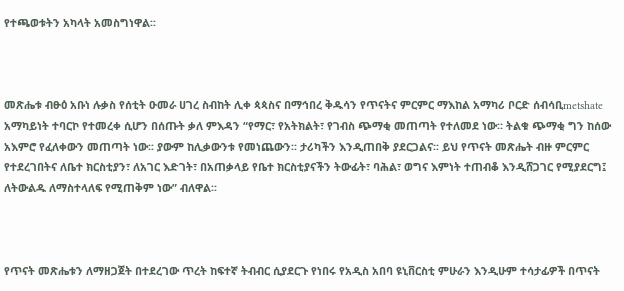የተጫወቱትን አካላት አመስግነዋል፡፡



መጽሔቱ ብፁዕ አቡነ ሉቃስ የሰቲት ዑመራ ሀገረ ስብከት ሊቀ ጳጳስና በማኅበረ ቅዱሳን የጥናትና ምርምር ማእከል አማካሪ ቦርድ ሰብሳቢmetshate አማካይነት ተባርኮ የተመረቀ ሲሆን በሰጡት ቃለ ምእዳን “የማር፣ የአትክልት፣ የገብስ ጭማቂ መጠጣት የተለመደ ነው፡፡ ትልቁ ጭማቂ ግን ከሰው አእምሮ የፈለቀውን መጠጣት ነው፡፡ ያውም ከሊቃውንቱ የመነጨውን፡፡ ታሪካችን እንዲጠበቅ ያደርጋልና፡፡ ይህ የጥናት መጽሔት ብዙ ምርምር የተደረገበትና ለቤተ ክርስቲያን፣ ለአገር እድገት፣ በአጠቃላይ የቤተ ክርስቲያናችን ትውፊት፣ ባሕል፣ ወግና እምነት ተጠብቆ እንዲሸጋገር የሚያደርግ፤ ለትውልዱ ለማስተላለፍ የሚጠቅም ነው” ብለዋል፡፡



የጥናት መጽሔቱን ለማዘጋጀት በተደረገው ጥረት ከፍተኛ ትብብር ሲያደርጉ የነበሩ የአዲስ አበባ ዩኒቨርስቲ ምሁራን እንዲሁም ተሳታፊዎች በጥናት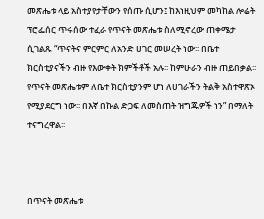መጽሔቱ ላይ አስተያየታቸውን የሰጡ ሲሆን፤ ከእነዚህም መካከል ሎሬት ፕሮፌሰር ጥሩሰው ተፈራ የጥናት መጽሔቱ ስለሚኖረው ጠቀሜታ ሲገልጹ “ጥናትና ምርምር ለአንድ ሀገር መሠረት ነው፡፡ በቤተ ክርስቲያናችን ብዙ የእውቀት ክምችቶች አሉ፡፡ ከምሁራን ብዙ ጠይበቃል፡፡ የጥናት መጽሔቱም ለቤተ ክርስቲያንም ሆነ ለሀገራችን ትልቅ አስተዋጽኦ የሚያደርግ ነው፡፡ በእኛ በኩል ድጋፍ ለመስጠት ዝግጁዎች ነን” በማለት ተናግረዋል፡፡



በጥናት መጽሔቱ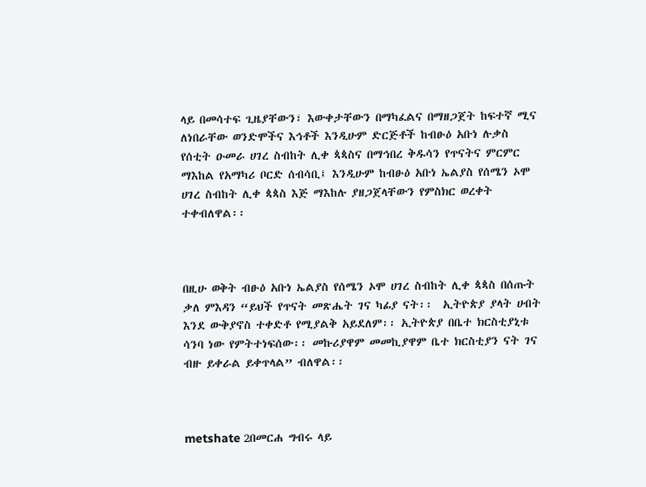ላይ በመሳተፍ ጊዜያቸውን፣ እውቀታቸውን በማካፈልና በማዘጋጀት ከፍተኛ ሚና ለነበራቸው ወንድሞችና እኅቶች እንዲሁም ድርጅቶች ከብፁዕ አቡነ ሉቃስ የሰቲት ዑመራ ሀገረ ስብከት ሊቀ ጳጳስና በማኅበረ ቅዱሳን የጥናትና ምርምር ማእከል የአማካሪ ቦርድ ሰብሳቢ፤ እንዲሁም ከብፁዕ አቡነ ኤልያስ የሰሜን ኦሞ ሀገረ ስብከት ሊቀ ጳጳስ እጅ ማእከሉ ያዘጋጀላቸውን የምስክር ወረቀት ተቀብለዋል፡፡



በዚሁ ወቅት ብፁዕ አቡነ ኤልያስ የሰሜን ኦሞ ሀገረ ስብከት ሊቀ ጳጳስ በሰጡት ቃለ ምእዳን “ይህች የጥናት መጽሔት ገና ካፊያ ናት፡፡  ኢትዮጵያ ያላት ሀብት እንደ ውቅያኖስ ተቀድቶ የሚያልቅ አይደለም፡፡ ኢትዮጵያ በቤተ ክርስቲያኒቱ ሳንባ ነው የምትተነፍሰው፡፡ መኩሪያዋም መመኪያዋም ቤተ ክርስቲያን ናት ገና ብዙ ይቀራል ይቀጥላል” ብለዋል፡፡



metshate 2በመርሐ ግብሩ ላይ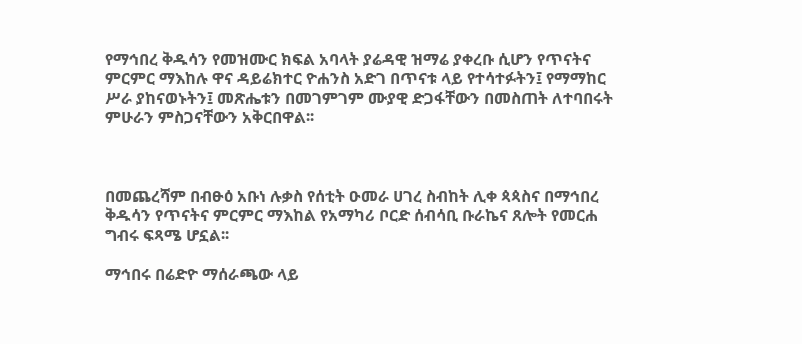የማኅበረ ቅዱሳን የመዝሙር ክፍል አባላት ያሬዳዊ ዝማሬ ያቀረቡ ሲሆን የጥናትና ምርምር ማእከሉ ዋና ዳይሬክተር ዮሐንስ አድገ በጥናቱ ላይ የተሳተፉትን፤ የማማከር ሥራ ያከናወኑትን፤ መጽሔቱን በመገምገም ሙያዊ ድጋፋቸውን በመስጠት ለተባበሩት ምሁራን ምስጋናቸውን አቅርበዋል፡፡



በመጨረሻም በብፁዕ አቡነ ሉቃስ የሰቲት ዑመራ ሀገረ ስብከት ሊቀ ጳጳስና በማኅበረ ቅዱሳን የጥናትና ምርምር ማእከል የአማካሪ ቦርድ ሰብሳቢ ቡራኬና ጸሎት የመርሐ ግብሩ ፍጻሜ ሆኗል፡፡

ማኅበሩ በሬድዮ ማሰራጫው ላይ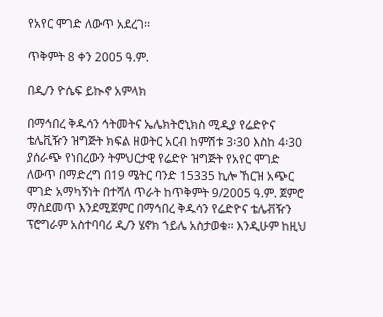የአየር ሞገድ ለውጥ አደረገ፡፡

ጥቅምት 8 ቀን 2005 ዓ.ም.

በዲ/ን ዮሴፍ ይኲኖ አምላክ

በማኅበረ ቅዱሳን ኅትመትና ኤሌክትሮኒክስ ሚዲያ የሬድዮና ቴሌቪዥን ዝግጅት ክፍል ዘወትር አርብ ከምሽቱ 3፡30 እስከ 4፡30 ያሰራጭ የነበረውን ትምህርታዊ የሬድዮ ዝግጅት የአየር ሞገድ ለውጥ በማድረግ በ19 ሜትር ባንድ 15335 ኪሎ ኸርዝ አጭር ሞገድ አማካኝነት በተሻለ ጥራት ከጥቅምት 9/2005 ዓ.ም. ጀምሮ ማስደመጥ እንደሚጀምር በማኅበረ ቅዱሳን የሬድዮና ቴሌቭዥን ፕሮግራም አስተባባሪ ዲ/ን ሄኖክ ኀይሌ አስታወቁ፡፡ እንዲሁም ከዚህ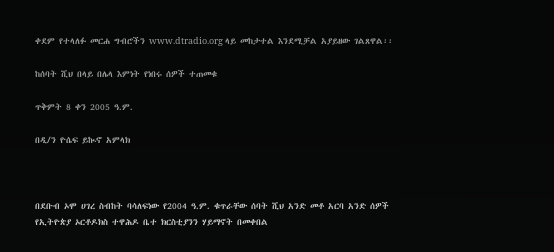ቀደም የተላለፉ መርሐ ግብሮችን www.dtradio.org ላይ መከታተል እንደሚቻል አያይዘው ገልጸዋል፡፡

ከሰባት ሺህ በላይ በሌላ እምነት የነበሩ ሰዎች ተጠመቁ

ጥቅምት 8 ቀን 2005 ዓ.ም.

በዲ/ን ዮሴፍ ይኲኖ አምላክ



በደቡብ ኦሞ ሀገረ ስብከት ባሳለፍነው የ2004 ዓ.ም. ቁጥራቸው ሰባት ሺህ አንድ መቶ አርባ አንድ ሰዎች የኢትዮጵያ ኦርቶዶክስ ተዋሕዶ ቤተ ክርስቲያንን ሃይማኖት በመቀበል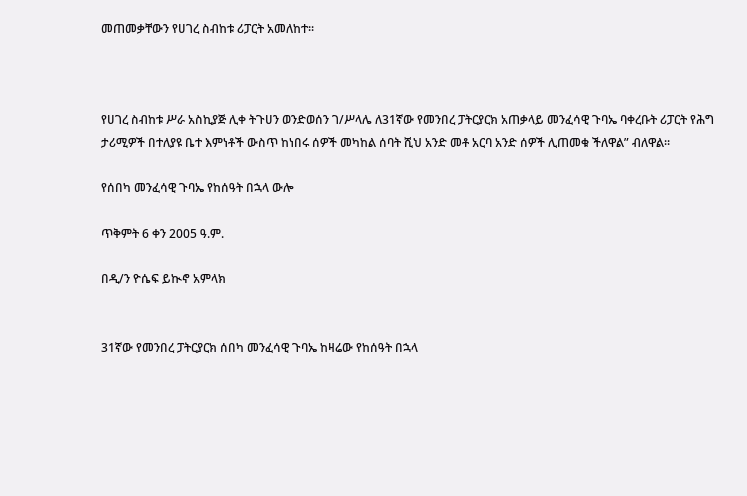መጠመቃቸውን የሀገረ ስብከቱ ሪፓርት አመለከተ፡፡



የሀገረ ስብከቱ ሥራ አስኪያጅ ሊቀ ትጉሀን ወንድወሰን ገ/ሥላሌ ለ31ኛው የመንበረ ፓትርያርክ አጠቃላይ መንፈሳዊ ጉባኤ ባቀረቡት ሪፓርት የሕግ ታሪሚዎች በተለያዩ ቤተ እምነቶች ውስጥ ከነበሩ ሰዎች መካከል ሰባት ሺህ አንድ መቶ አርባ አንድ ሰዎች ሊጠመቁ ችለዋል” ብለዋል፡፡

የሰበካ መንፈሳዊ ጉባኤ የከሰዓት በኋላ ውሎ

ጥቅምት 6 ቀን 2005 ዓ.ም.

በዲ/ን ዮሴፍ ይኲኖ አምላክ


31ኛው የመንበረ ፓትርያርክ ሰበካ መንፈሳዊ ጉባኤ ከዛሬው የከሰዓት በኋላ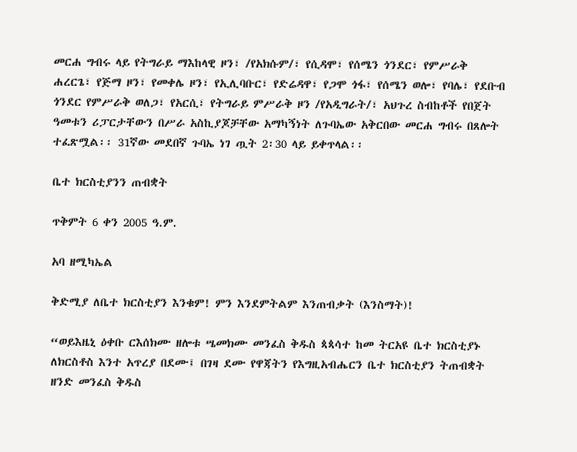መርሐ ግብሩ ላይ የትግራይ ማእከላዊ ዞን፣ /የአክሱም/፣ የሲዳሞ፣ የሰሜን ጎንደር፣ የምሥራቅ ሐረርጌ፣ የጅማ ዞን፣ የመቀሌ ዞን፣ የኢሊባቡር፣ የድሬዳዋ፣ የጋሞ ጎፋ፣ የሰሜን ወሎ፣ የባሌ፣ የደቡብ ጎንደር የምሥራቅ ወለጋ፣ የአርሲ፣ የትግራይ ምሥራቅ ዞን /የአዲግራት/፣ አህጉረ ስብከቶች የበጀት ዓመቱን ሪፓርታቸውን በሥራ አስኪያጆቻቸው አማካኝነት ለጉባኤው አቅርበው መርሐ ግብሩ በጸሎት ተፈጽሟል፡፡ 31ኛው መደበኛ ጉባኤ ነገ ጧት 2፡30 ላይ ይቀጥላል፡፡

ቤተ ክርስቲያንን ጠብቋት

ጥቅምት 6 ቀን 2005 ዓ.ም.

አባ ዘሚካኤል

ቅድሚያ ለቤተ ክርስቲያን እንቁም! ምን እንደምትልም እንጠብቃት (እንስማት)!

“ወይእዜኒ ዕቀቡ ርእሰክሙ ዘሎቱ ሤመክሙ መንፈስ ቅዱስ ጳጳሳተ ከመ ትርአዩ ቤተ ክርስቲያኑ ለክርስቶስ እንተ አጥረያ በደሙ፤ በገዛ ደሙ የዋጃትን የእግዚአብሔርን ቤተ ክርስቲያን ትጠብቋት ዘንድ መንፈስ ቅዱስ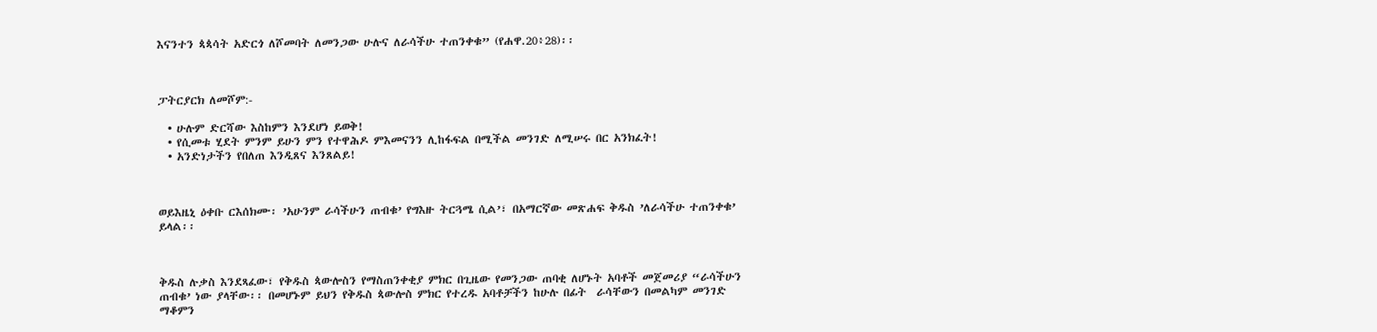እናንተን ጳጳሳት አድርጎ ለሾመባት ለመንጋው ሁሉና ለራሳችሁ ተጠንቀቁ” (የሐዋ.20፥28)፡፡



ፓትርያርክ ለመሾም:-

  • ሁሉም ድርሻው እስከምን እንደሆነ ይወቅ!
  • የሲመቱ ሂደት ምንም ይሁን ምን የተዋሕዶ ምእመናንን ሊከፋፍል በሚችል መንገድ ለሚሠሩ በር አንክፈት!
  • አንድነታችን የበለጠ እንዲጸና እንጸልይ!



ወይእዜኒ ዕቀቡ ርእሰክሙ፡ ’አሁንም ራሳችሁን ጠብቁ’ የግእዙ ትርጓሜ ሲል’፣ በአማርኛው መጽሐፍ ቅዱስ ’ለራሳችሁ ተጠንቀቁ’ ይላል፡፡



ቅዱስ ሉቃስ እንደጻፈው፣ የቅዱስ ጳውሎስን የማስጠንቀቂያ ምክር በጊዜው የመንጋው ጠባቂ ለሆኑት አባቶች መጀመሪያ “ራሳችሁን ጠብቁ’ ነው ያላቸው፡፡ በመሆኑም ይህን የቅዱስ ጳውሎስ ምክር የተረዱ አባቶቻችን ከሁሉ በፊት  ራሳቸውን በመልካም መንገድ ማቆምን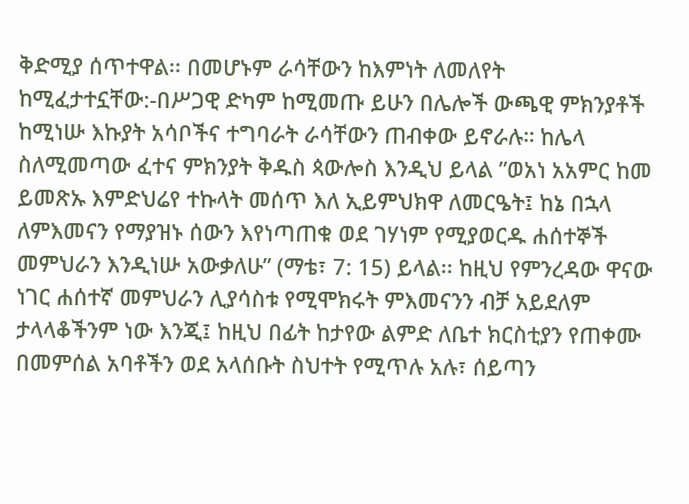ቅድሚያ ሰጥተዋል፡፡ በመሆኑም ራሳቸውን ከእምነት ለመለየት ከሚፈታተኗቸው:-በሥጋዊ ድካም ከሚመጡ ይሁን በሌሎች ውጫዊ ምክንያቶች ከሚነሡ እኩያት አሳቦችና ተግባራት ራሳቸውን ጠብቀው ይኖራሉ። ከሌላ ስለሚመጣው ፈተና ምክንያት ቅዱስ ጳውሎስ እንዲህ ይላል ”ወአነ አአምር ከመ ይመጽኡ እምድህሬየ ተኩላት መሰጥ እለ ኢይምህክዋ ለመርዔት፤ ከኔ በኋላ ለምእመናን የማያዝኑ ሰውን እየነጣጠቁ ወደ ገሃነም የሚያወርዱ ሐሰተኞች መምህራን እንዲነሡ አውቃለሁ” (ማቴ፣ 7: 15) ይላል፡፡ ከዚህ የምንረዳው ዋናው ነገር ሐሰተኛ መምህራን ሊያሳስቱ የሚሞክሩት ምእመናንን ብቻ አይደለም ታላላቆችንም ነው እንጂ፤ ከዚህ በፊት ከታየው ልምድ ለቤተ ክርስቲያን የጠቀሙ በመምሰል አባቶችን ወደ አላሰቡት ስህተት የሚጥሉ አሉ፣ ሰይጣን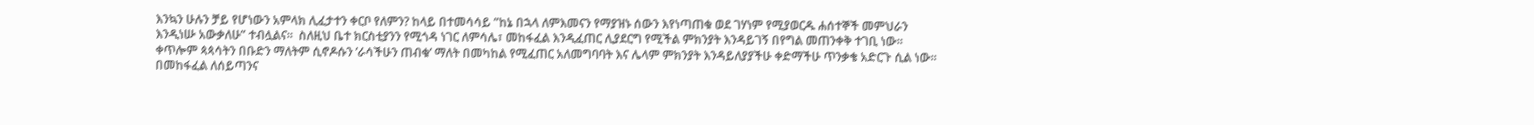እንኳን ሁሉን ቻይ የሆነውን አምላክ ሊፈታተን ቀርቦ የለምን? ከላይ በተመሳሳይ ”ከኔ በኋላ ለምእመናን የማያዝኑ ሰውን እየነጣጠቁ ወደ ገሃነም የሚያወርዱ ሐሰተኞች መምህራን እንዲነሡ አውቃለሁ” ተብሏልና፡፡  ስለዚህ ቤተ ክርስቲያንን የሚጎዳ ነገር ለምሳሌ፣ መከፋፈል እንዲፈጠር ሊያደርግ የሚችል ምክንያት እንዳይገኝ በየግል መጠንቀቅ ተገቢ ነው፡፡ ቀጥሎም ጳጳሳትን በቡድን ማለትም ሲኖዶሱን ’ራሳችሁን ጠብቁ’ ማለት በመካከል የሚፈጠር አለመግባባት እና ሌላም ምክንያት እንዳይለያያችሁ ቀድማችሁ ጥንቃቄ አድርጉ ሲል ነው፡፡ በመከፋፈል ለሰይጣንና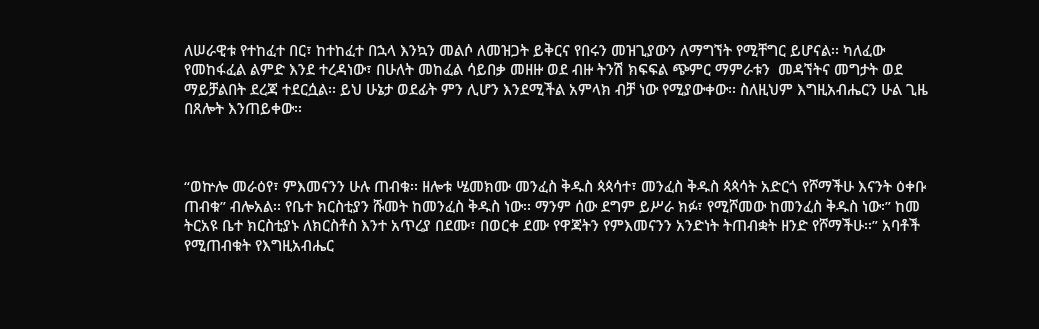ለሠራዊቱ የተከፈተ በር፣ ከተከፈተ በኋላ እንኳን መልሶ ለመዝጋት ይቅርና የበሩን መዝጊያውን ለማግኘት የሚቸግር ይሆናል፡፡ ካለፈው የመከፋፈል ልምድ እንደ ተረዳነው፣ በሁለት መከፈል ሳይበቃ መዘዙ ወደ ብዙ ትንሽ ክፍፍል ጭምር ማምራቱን  መዳኘትና መግታት ወደ ማይቻልበት ደረጃ ተደርሷል፡፡ ይህ ሁኔታ ወደፊት ምን ሊሆን እንደሚችል አምላክ ብቻ ነው የሚያውቀው፡፡ ስለዚህም እግዚአብሔርን ሁል ጊዜ በጸሎት እንጠይቀው፡፡



“ወኵሎ መራዕየ፣ ምእመናንን ሁሉ ጠብቁ፡፡ ዘሎቱ ሤመክሙ መንፈስ ቅዱስ ጳጳሳተ፣ መንፈስ ቅዱስ ጳጳሳት አድርጎ የሾማችሁ እናንት ዕቀቡ ጠብቁ” ብሎአል፡፡ የቤተ ክርስቲያን ሹመት ከመንፈስ ቅዱስ ነው፡፡ ማንም ሰው ደግም ይሥራ ክፉ፣ የሚሾመው ከመንፈስ ቅዱስ ነው፡” ከመ ትርአዩ ቤተ ክርስቲያኑ ለክርስቶስ እንተ አጥረያ በደሙ፣ በወርቀ ደሙ የዋጃትን የምእመናንን አንድነት ትጠብቋት ዘንድ የሾማችሁ፡፡” አባቶች የሚጠብቁት የእግዚአብሔር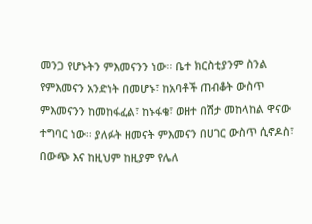መንጋ የሆኑትን ምእመናንን ነው፡፡ ቤተ ክርስቲያንም ስንል የምእመናን አንድነት በመሆኑ፣ ከአባቶች ጠብቆት ውስጥ ምእመናንን ከመከፋፈል፣ ከኑፋቄ፣ ወዘተ በሽታ መከላከል ዋናው ተግባር ነው፡፡ ያለፉት ዘመናት ምእመናን በሀገር ውስጥ ሲኖዶስ፣ በውጭ እና ከዚህም ከዚያም የሌለ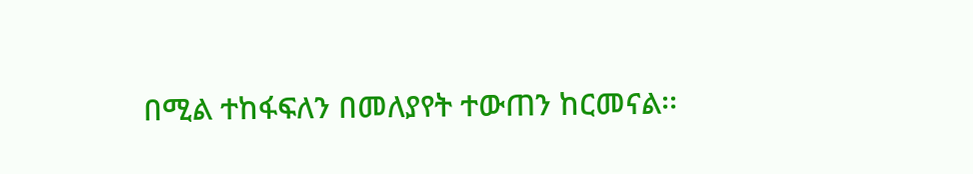በሚል ተከፋፍለን በመለያየት ተውጠን ከርመናል፡፡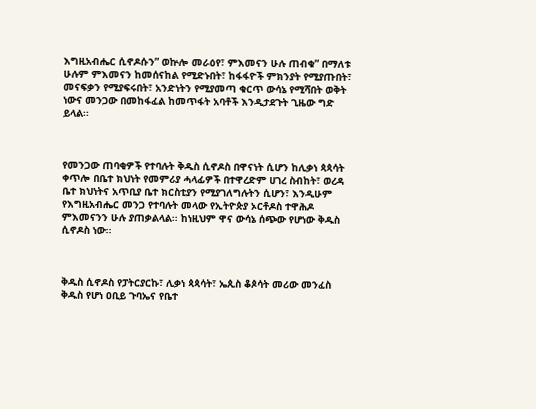እግዚአብሔር ሲኖዶሱን” ወኵሎ መራዕየ፣ ምእመናን ሁሉ ጠብቁ” በማለቱ ሁሉም ምእመናን ከመሰናከል የሚድኑበት፣ ከፋፋዮች ምክንያት የሚያጡበት፣ መናፍቃን የሚያፍሩበት፣ አንድነትን የሚያመጣ ቁርጥ ውሳኔ የሚሻበት ወቅት ነውና መንጋው በመከፋፈል ከመጥፋት አባቶች እንዲታደጉት ጊዜው ግድ ይላል፡፡



የመንጋው ጠባቂዎች የተባሉት ቅዱስ ሲኖዶስ በዋናነት ሲሆን ከሊቃነ ጳጳሳት ቀጥሎ በቤተ ክህነት የመምሪያ ሓላፊዎች በተዋረድም ሀገረ ስብከት፣ ወረዳ ቤተ ክህነትና አጥቢያ ቤተ ክርስቲያን የሚያገለግሉትን ሲሆን፣ እንዲሁም የእግዚአብሔር መንጋ የተባሉት መላው የኢትዮጵያ ኦርቶዶስ ተዋሕዶ ምእመናንን ሁሉ ያጠቃልላል፡፡ ከነዚህም ዋና ውሳኔ ሰጭው የሆነው ቅዱስ ሲኖዶስ ነው፡፡



ቅዱስ ሲኖዶስ የፓትርያርኩ፣ ሊቃነ ጳጳሳት፣ ኤጲስ ቆጶሳት መሪው መንፈስ ቅዱስ የሆነ ዐቢይ ጉባኤና የቤተ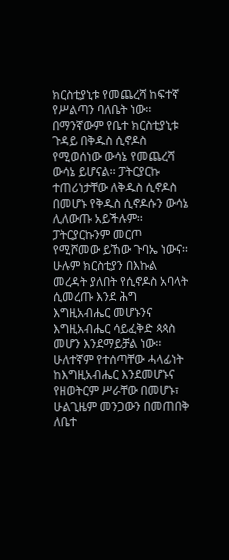ክርስቲያኒቱ የመጨረሻ ከፍተኛ የሥልጣን ባለቤት ነው፡፡ በማንኛውም የቤተ ክርስቲያኒቱ ጉዳይ በቅዱስ ሲኖዶስ የሚወሰነው ውሳኔ የመጨረሻ ውሳኔ ይሆናል፡፡ ፓትርያርኩ ተጠሪነታቸው ለቅዱስ ሲኖዶስ በመሆኑ የቅዱስ ሲኖዶሱን ውሳኔ ሊለውጡ አይችሉም፡፡ፓትርያርኩንም መርጦ የሚሾመው ይኸው ጉባኤ ነውና፡፡ ሁሉም ክርስቲያን በእኩል መረዳት ያለበት የሲኖዶስ አባላት ሲመረጡ እንደ ሕግ እግዚአብሔር መሆኑንና እግዚአብሔር ሳይፈቅድ ጳጳስ መሆን እንደማይቻል ነው፡፡ ሁለተኛም የተሰጣቸው ሓላፊነት ከእግዚአብሔር እንደመሆኑና የዘወትርም ሥራቸው በመሆኑ፣ ሁልጊዜም መንጋውን በመጠበቅ ለቤተ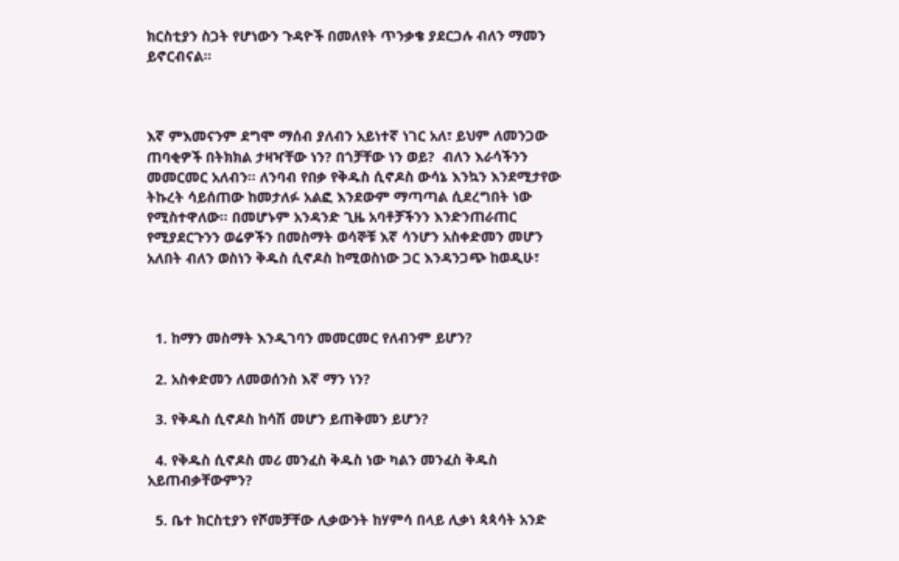ክርስቲያን ስጋት የሆነውን ጉዳዮች በመለየት ጥንቃቄ ያደርጋሉ ብለን ማመን ይኖርብናል፡፡



እኛ ምእመናንም ደግሞ ማሰብ ያለብን አይነተኛ ነገር አለ፣ ይህም ለመንጋው ጠባቂዎች በትክክል ታዛዣቸው ነን? በጎቻቸው ነን ወይ?  ብለን እራሳችንን መመርመር አለብን፡፡ ለንባብ የበቃ የቅዱስ ሲኖዶስ ውሳኔ እንኳን እንደሚታየው ትኩረት ሳይሰጠው ከመታለፉ አልፎ እንደውም ማጣጣል ሲደረግበት ነው የሚስተዋለው፡፡ በመሆኑም አንዳንድ ጊዜ አባቶቻችንን እንድንጠራጠር የሚያደርጉንን ወሬዎችን በመስማት ወሳኞቹ እኛ ሳንሆን አስቀድመን መሆን አለበት ብለን ወስነን ቅዱስ ሲኖዶስ ከሚወስነው ጋር እንዳንጋጭ ከወዲሁ፣



  1. ከማን መስማት እንዲገባን መመርመር የለብንም ይሆን?

  2. አስቀድመን ለመወሰንስ እኛ ማን ነን?

  3. የቅዱስ ሲኖዶስ ከሳሽ መሆን ይጠቅመን ይሆን?

  4. የቅዱስ ሲኖዶስ መሪ መንፈስ ቅዱስ ነው ካልን መንፈስ ቅዱስ አይጠብቃቸውምን?

  5. ቤተ ክርስቲያን የሾመቻቸው ሊቃውንት ከሃምሳ በላይ ሊቃነ ጳጳሳት አንድ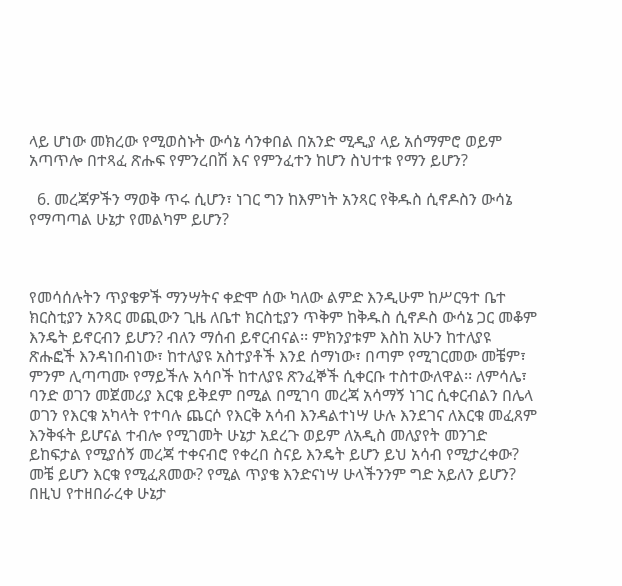ላይ ሆነው መክረው የሚወስኑት ውሳኔ ሳንቀበል በአንድ ሚዲያ ላይ አሰማምሮ ወይም አጣጥሎ በተጻፈ ጽሑፍ የምንረበሽ እና የምንፈተን ከሆን ስህተቱ የማን ይሆን?

  6. መረጃዎችን ማወቅ ጥሩ ሲሆን፣ ነገር ግን ከእምነት አንጻር የቅዱስ ሲኖዶስን ውሳኔ የማጣጣል ሁኔታ የመልካም ይሆን?



የመሳሰሉትን ጥያቄዎች ማንሣትና ቀድሞ ሰው ካለው ልምድ እንዲሁም ከሥርዓተ ቤተ ክርስቲያን አንጻር መጪውን ጊዜ ለቤተ ክርስቲያን ጥቅም ከቅዱስ ሲኖዶስ ውሳኔ ጋር መቆም እንዴት ይኖርብን ይሆን? ብለን ማሰብ ይኖርብናል፡፡ ምክንያቱም እስከ አሁን ከተለያዩ ጽሑፎች እንዳነበብነው፣ ከተለያዩ አስተያቶች እንደ ሰማነው፣ በጣም የሚገርመው መቼም፣ ምንም ሊጣጣሙ የማይችሉ አሳቦች ከተለያዩ ጽንፈኞች ሲቀርቡ ተስተውለዋል፡፡ ለምሳሌ፣ ባንድ ወገን መጀመሪያ እርቁ ይቅደም በሚል በሚገባ መረጃ አሳማኝ ነገር ሲቀርብልን በሌላ ወገን የእርቁ አካላት የተባሉ ጨርሶ የእርቅ አሳብ እንዳልተነሣ ሁሉ እንደገና ለእርቁ መፈጸም እንቅፋት ይሆናል ተብሎ የሚገመት ሁኔታ አደረጉ ወይም ለአዲስ መለያየት መንገድ ይከፍታል የሚያሰኝ መረጃ ተቀናብሮ የቀረበ ስናይ እንዴት ይሆን ይህ አሳብ የሚታረቀው? መቼ ይሆን እርቁ የሚፈጸመው? የሚል ጥያቄ እንድናነሣ ሁላችንንም ግድ አይለን ይሆን? በዚህ የተዘበራረቀ ሁኔታ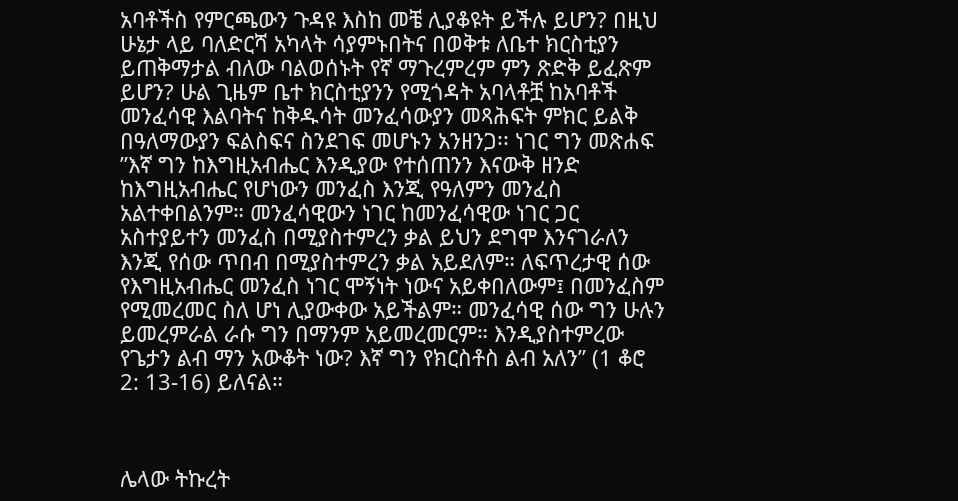አባቶችስ የምርጫውን ጉዳዩ እስከ መቼ ሊያቆዩት ይችሉ ይሆን? በዚህ ሁኔታ ላይ ባለድርሻ አካላት ሳያምኑበትና በወቅቱ ለቤተ ክርስቲያን ይጠቅማታል ብለው ባልወሰኑት የኛ ማጉረምረም ምን ጽድቅ ይፈጽም ይሆን? ሁል ጊዜም ቤተ ክርስቲያንን የሚጎዳት አባላቶቿ ከአባቶች መንፈሳዊ እልባትና ከቅዱሳት መንፈሳውያን መጻሕፍት ምክር ይልቅ በዓለማውያን ፍልስፍና ስንደገፍ መሆኑን አንዘንጋ፡፡ ነገር ግን መጽሐፍ ”እኛ ግን ከእግዚአብሔር እንዲያው የተሰጠንን እናውቅ ዘንድ ከእግዚአብሔር የሆነውን መንፈስ እንጂ የዓለምን መንፈስ አልተቀበልንም። መንፈሳዊውን ነገር ከመንፈሳዊው ነገር ጋር አስተያይተን መንፈስ በሚያስተምረን ቃል ይህን ደግሞ እንናገራለን እንጂ የሰው ጥበብ በሚያስተምረን ቃል አይደለም። ለፍጥረታዊ ሰው የእግዚአብሔር መንፈስ ነገር ሞኝነት ነውና አይቀበለውም፤ በመንፈስም የሚመረመር ስለ ሆነ ሊያውቀው አይችልም። መንፈሳዊ ሰው ግን ሁሉን ይመረምራል ራሱ ግን በማንም አይመረመርም። እንዲያስተምረው የጌታን ልብ ማን አውቆት ነው? እኛ ግን የክርስቶስ ልብ አለን” (1 ቆሮ 2: 13-16) ይለናል።



ሌላው ትኩረት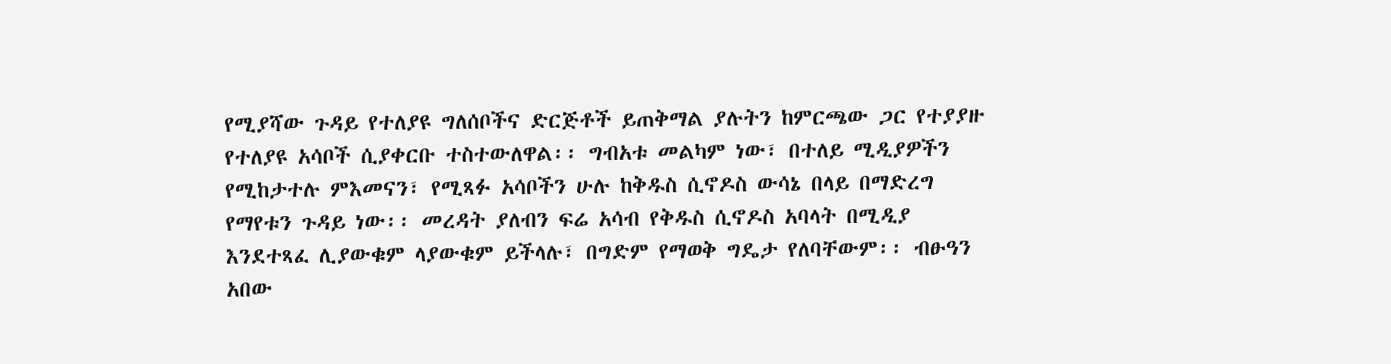የሚያሻው ጉዳይ የተለያዩ ግለሰቦችና ድርጅቶች ይጠቅማል ያሉትን ከምርጫው ጋር የተያያዙ የተለያዩ አሳቦች ሲያቀርቡ ተስተውለዋል፡፡ ግብአቱ መልካም ነው፣ በተለይ ሚዲያዎችን የሚከታተሉ ምእመናን፣ የሚጻፉ አሳቦችን ሁሉ ከቅዱስ ሲኖዶስ ውሳኔ በላይ በማድረግ የማየቱን ጉዳይ ነው፡፡ መረዳት ያለብን ፍሬ አሳብ የቅዱስ ሲኖዶስ አባላት በሚዲያ እንደተጻፈ ሊያውቁም ላያውቁም ይችላሉ፣ በግድም የማወቅ ግዴታ የለባቸውም፡፡ ብፁዓን አበው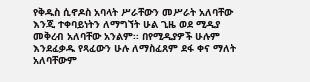የቅዱስ ሲኖዶስ አባላት ሥራቸውን መሥራት አለባቸው እንጂ ተቀባይነትን ለማግኘት ሁል ጊዜ ወደ ሚዲያ መቅረብ አለባቸው አንልም፡፡ በየሚዲያዎች ሁሉም እንደፈቃዱ የጻፈውን ሁሉ ለማስፈጸም ደፋ ቀና ማለት አለባቸውም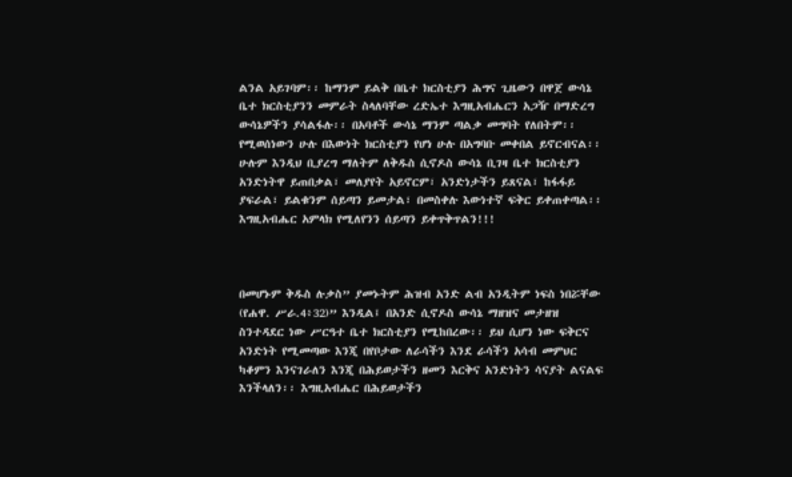ልንል አይገባም፡፡ ከማንም ይልቅ በቤተ ክርስቲያን ሕግና ጊዜውን በዋጀ ውሳኔ ቤተ ክርስቲያንን መምራት ስላለባቸው ረድኤተ እግዚአብሔርን አጋዥ በማድረግ ውሳኔዎችን ያሳልፋሉ፡፡ በአባቶች ውሳኔ ማንም ጣልቃ መግባት የለበትም፡፡ የሚወሰነውን ሁሉ በእውነት ክርስቲያን የሆነ ሁሉ በአግባቡ መቀበል ይኖርብናል፡፡ ሁሉም እንዲህ ቢያረግ ማለትም ለቅዱስ ሲኖዶስ ውሳኔ ቢገዛ ቤተ ክርስቲያን አንድነትዋ ይጠበቃል፣ መለያየት አይኖርም፣ አንድነታችን ይጸናል፣ ከፋፋይ ያፍራል፣ ይልቁንም ሰይጣን ይመታል፣ በመስቀሉ እውነተኛ ፍቅር ይቀጠቀጣል፡፡ እግዚአብሔር አምላክ የሚለየንን ሰይጣን ይቀጥቅጥልን!!!



በመሆኑም ቅዱስ ሉቃስ” ያመኑትም ሕዝብ አንድ ልብ አንዲትም ነፍስ ነበሯቸው (የሐዋ. ሥራ.4፥32)” እንዲል፤ በአንድ ሲኖዶስ ውሳኔ ማዘዝና መታዘዝ ስንተዳደር ነው ሥርዓተ ቤተ ክርስቲያን የሚከበረው፡፡ ይህ ሲሆን ነው ፍቅርና አንድነት የሚመጣው እንጂ በየቦታው ለራሳችን እንደ ራሳችን አሳብ መምህር ካቆምን እንናገራለን እንጂ በሕይወታችን ዘመን እርቅና አንድነትን ሳናያት ልናልፍ እንችላለን፡፡ እግዚአብሔር በሕይወታችን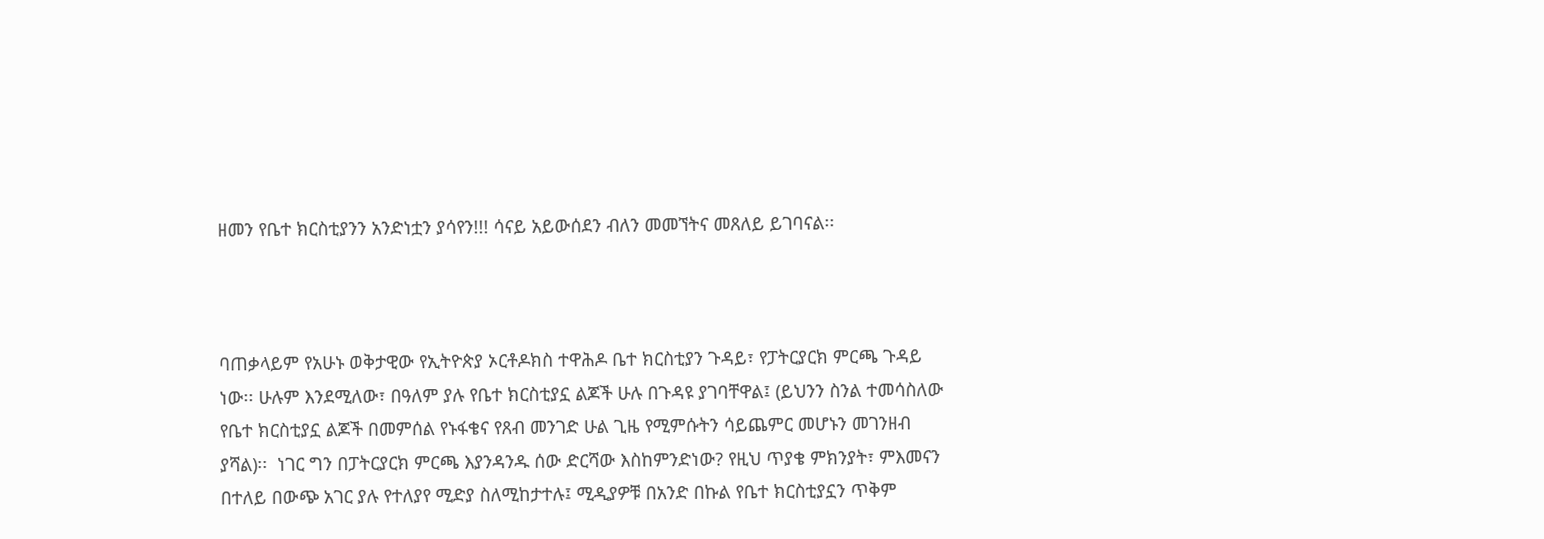ዘመን የቤተ ክርስቲያንን አንድነቷን ያሳየን!!! ሳናይ አይውሰደን ብለን መመኘትና መጸለይ ይገባናል፡፡



ባጠቃላይም የአሁኑ ወቅታዊው የኢትዮጵያ ኦርቶዶክስ ተዋሕዶ ቤተ ክርስቲያን ጉዳይ፣ የፓትርያርክ ምርጫ ጉዳይ ነው፡፡ ሁሉም እንደሚለው፣ በዓለም ያሉ የቤተ ክርስቲያኗ ልጆች ሁሉ በጉዳዩ ያገባቸዋል፤ (ይህንን ስንል ተመሳስለው የቤተ ክርስቲያኗ ልጆች በመምሰል የኑፋቄና የጸብ መንገድ ሁል ጊዜ የሚምሱትን ሳይጨምር መሆኑን መገንዘብ ያሻል)፡፡  ነገር ግን በፓትርያርክ ምርጫ እያንዳንዱ ሰው ድርሻው እስከምንድነው? የዚህ ጥያቄ ምክንያት፣ ምእመናን በተለይ በውጭ አገር ያሉ የተለያየ ሚድያ ስለሚከታተሉ፤ ሚዲያዎቹ በአንድ በኩል የቤተ ክርስቲያኗን ጥቅም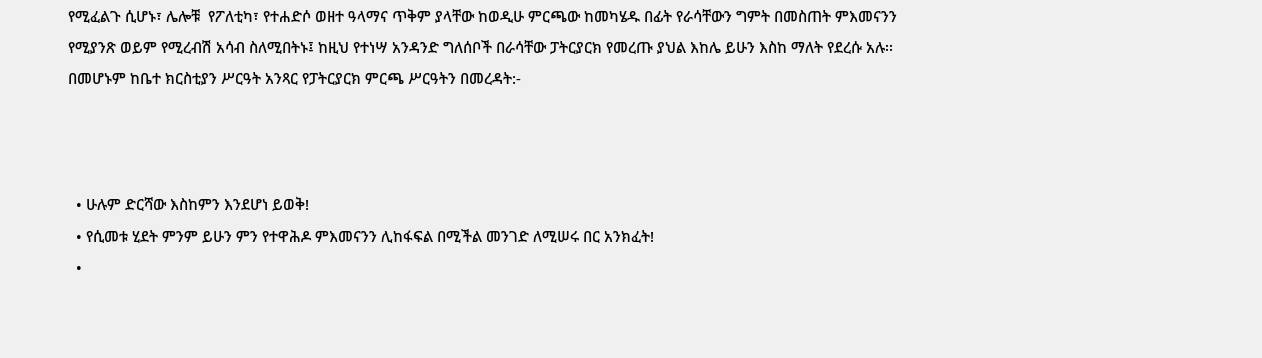የሚፈልጉ ሲሆኑ፣ ሌሎቹ  የፖለቲካ፣ የተሐድሶ ወዘተ ዓላማና ጥቅም ያላቸው ከወዲሁ ምርጫው ከመካሄዱ በፊት የራሳቸውን ግምት በመስጠት ምእመናንን የሚያንጽ ወይም የሚረብሽ አሳብ ስለሚበትኑ፤ ከዚህ የተነሣ አንዳንድ ግለሰቦች በራሳቸው ፓትርያርክ የመረጡ ያህል እከሌ ይሁን እስከ ማለት የደረሱ አሉ፡፡ በመሆኑም ከቤተ ክርስቲያን ሥርዓት አንጻር የፓትርያርክ ምርጫ ሥርዓትን በመረዳት:-



  • ሁሉም ድርሻው እስከምን እንደሆነ ይወቅ!
  • የሲመቱ ሂደት ምንም ይሁን ምን የተዋሕዶ ምእመናንን ሊከፋፍል በሚችል መንገድ ለሚሠሩ በር አንክፈት!
  •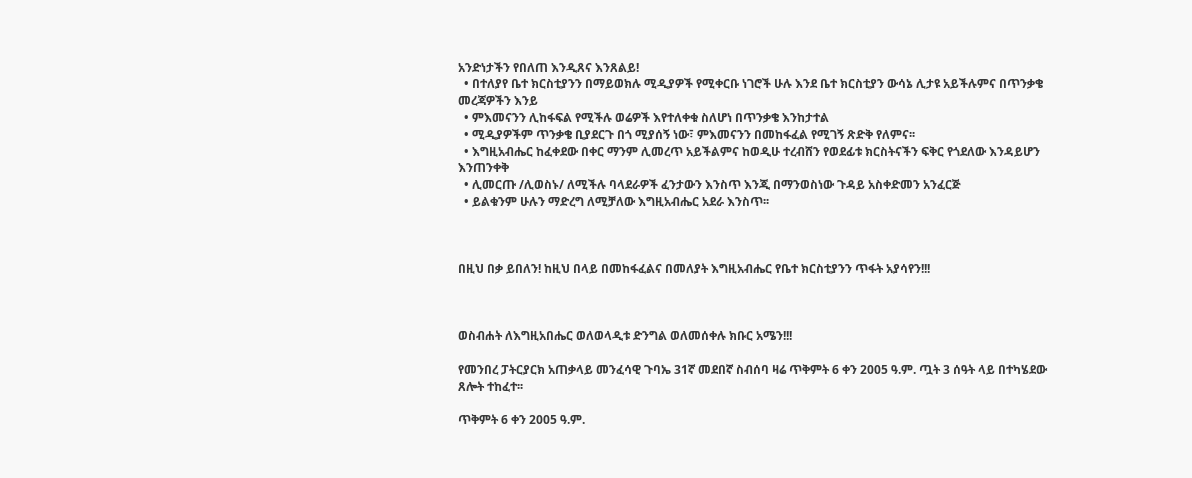አንድነታችን የበለጠ እንዲጸና እንጸልይ!
  • በተለያየ ቤተ ክርስቲያንን በማይወክሉ ሚዲያዎች የሚቀርቡ ነገሮች ሁሉ እንደ ቤተ ክርስቲያን ውሳኔ ሊታዩ አይችሉምና በጥንቃቄ መረጃዎችን እንይ
  • ምእመናንን ሊከፋፍል የሚችሉ ወሬዎች እየተለቀቁ ስለሆነ በጥንቃቄ እንከታተል
  • ሚዲያዎችም ጥንቃቄ ቢያደርጉ በጎ ሚያሰኝ ነው፣ ምእመናንን በመከፋፈል የሚገኝ ጽድቅ የለምና፡፡
  • እግዚአብሔር ከፈቀደው በቀር ማንም ሊመረጥ አይችልምና ከወዲሁ ተረብሸን የወደፊቱ ክርስትናችን ፍቅር የጎደለው እንዳይሆን እንጠንቀቅ
  • ሊመርጡ /ሊወስኑ/ ለሚችሉ ባላደራዎች ፈንታውን እንስጥ እንጂ በማንወስነው ጉዳይ አስቀድመን አንፈርጅ
  • ይልቁንም ሁሉን ማድረግ ለሚቻለው እግዚአብሔር አደራ እንስጥ፡፡



በዚህ በቃ ይበለን! ከዚህ በላይ በመከፋፈልና በመለያት እግዚአብሔር የቤተ ክርስቲያንን ጥፋት አያሳየን!!!



ወስብሐት ለእግዚአበሔር ወለወላዲቱ ድንግል ወለመሰቀሉ ክቡር አሜን!!!

የመንበረ ፓትርያርክ አጠቃላይ መንፈሳዊ ጉባኤ 31ኛ መደበኛ ስብሰባ ዛሬ ጥቅምት 6 ቀን 2005 ዓ.ም. ጧት 3 ሰዓት ላይ በተካሄደው ጸሎት ተከፈተ፡፡

ጥቅምት 6 ቀን 2005 ዓ.ም.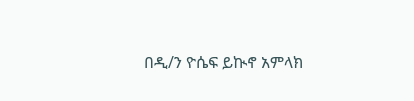በዲ/ን ዮሴፍ ይኲኖ አምላክ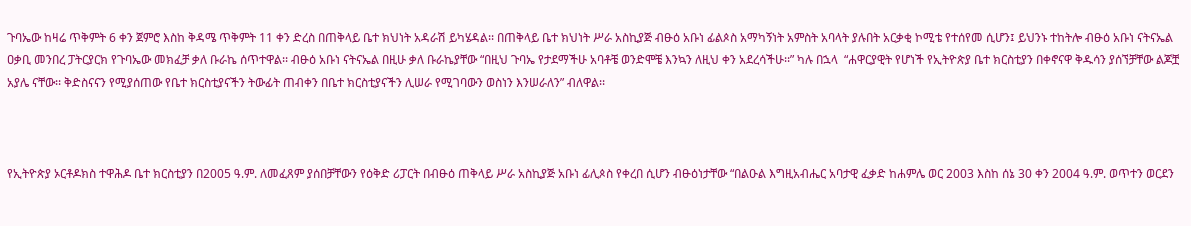ጉባኤው ከዛሬ ጥቅምት 6 ቀን ጀምሮ እስከ ቅዳሜ ጥቅምት 11 ቀን ድረስ በጠቅላይ ቤተ ክህነት አዳራሽ ይካሄዳል፡፡ በጠቅላይ ቤተ ክህነት ሥራ አስኪያጅ ብፁዕ አቡነ ፊልጶስ አማካኝነት አምስት አባላት ያሉበት አርቃቂ ኮሚቴ የተሰየመ ሲሆን፤ ይህንኑ ተከትሎ ብፁዕ አቡነ ናትናኤል ዐቃቢ መንበረ ፓትርያርክ የጉባኤው መክፈቻ ቃለ ቡራኬ ሰጥተዋል፡፡ ብፁዕ አቡነ ናትናኤል በዚሁ ቃለ ቡራኬያቸው “በዚህ ጉባኤ የታደማችሁ አባቶቼ ወንድሞቼ እንኳን ለዚህ ቀን አደረሳችሁ፡፡” ካሉ በኋላ  “ሐዋርያዊት የሆነች የኢትዮጵያ ቤተ ክርስቲያን በቀኖናዋ ቅዱሳን ያሰኘቻቸው ልጆቿ አያሌ ናቸው፡፡ ቅድስናናን የሚያሰጠው የቤተ ክርስቲያናችን ትውፊት ጠብቀን በቤተ ክርስቲያናችን ሊሠራ የሚገባውን ወስነን እንሠራለን” ብለዋል፡፡



የኢትዮጵያ ኦርቶዶክስ ተዋሕዶ ቤተ ክርስቲያን በ2005 ዓ.ም. ለመፈጸም ያሰበቻቸውን የዕቅድ ሪፓርት በብፁዕ ጠቅላይ ሥራ አስኪያጅ አቡነ ፊሊጶስ የቀረበ ሲሆን ብፁዕነታቸው “በልዑል እግዚአብሔር አባታዊ ፈቃድ ከሐምሌ ወር 2003 እስከ ሰኔ 30 ቀን 2004 ዓ.ም. ወጥተን ወርደን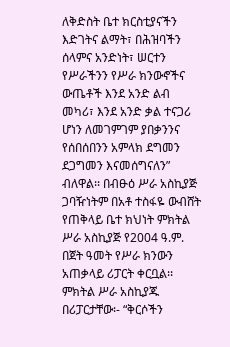ለቅድስት ቤተ ክርስቲያናችን እድገትና ልማት፣ በሕዝባችን ሰላምና አንድነት፣ ሠርተን የሥራችንን የሥራ ክንውኖችና ውጤቶች እንደ አንድ ልብ መካሪ፣ እንደ አንድ ቃል ተናጋሪ ሆነን ለመገምገም ያበቃንንና የሰበሰበንን አምላክ ደግመን ደጋግመን እናመሰግናለን” ብለዋል፡፡ በብፁዕ ሥራ አስኪያጅ ጋባዥነትም በአቶ ተስፋዬ ውብሸት የጠቅላይ ቤተ ክህነት ምክትል ሥራ አስኪያጅ የ2004 ዓ.ም. በጀት ዓመት የሥራ ክንውን አጠቃላይ ሪፓርት ቀርቧል፡፡ ምክትል ሥራ አስኪያጁ በሪፓርታቸው፡- “ቅርሶችን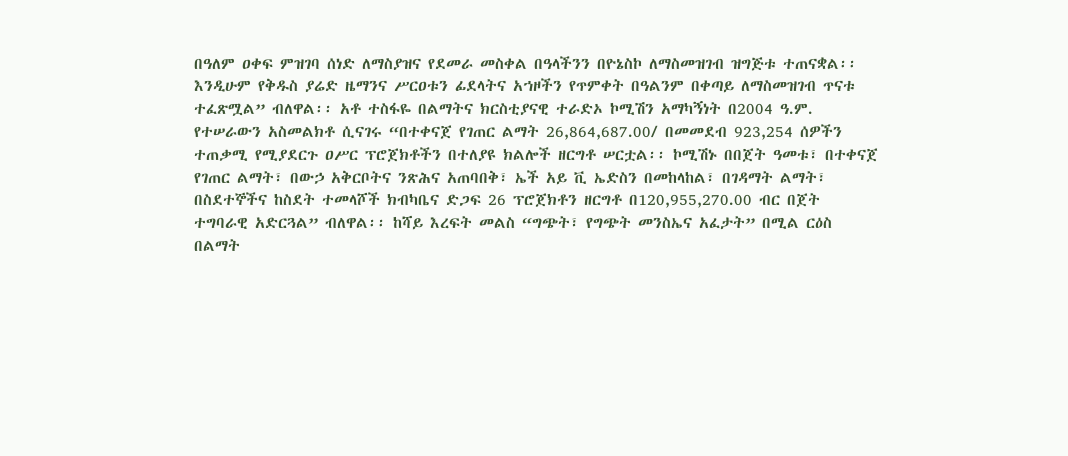በዓለም ዐቀፍ ምዝገባ ሰነድ ለማስያዝና የደመራ መስቀል በዓላችንን በዮኔስኮ ለማስመዝገብ ዝግጅቱ ተጠናቋል፡፡ እንዲሁም የቅዱስ ያሬድ ዜማንና ሥርዐቱን ፊደላትና አኀዞችን የጥምቀት በዓልንም በቀጣይ ለማስመዝገብ ጥናቱ ተፈጽሟል” ብለዋል፡፡ አቶ ተስፋዬ በልማትና ክርስቲያናዊ ተራድኦ ኮሚሽን አማካኝነት በ2004 ዓ.ም. የተሠራውን አስመልክቶ ሲናገሩ “በተቀናጀ የገጠር ልማት 26,864,687.00/ በመመደብ 923,254 ሰዎችን ተጠቃሚ የሚያደርጉ ዐሥር ፕሮጀክቶችን በተለያዩ ክልሎች ዘርግቶ ሠርቷል፡፡ ኮሚሽኑ በበጀት ዓመቱ፣ በተቀናጀ የገጠር ልማት፣ በውኃ አቅርቦትና ንጽሕና አጠባበቅ፣ ኤች አይ ቪ ኤድስን በመከላከል፣ በገዳማት ልማት፣ በስደተኞችና ከስደት ተመላሾች ክብካቤና ድጋፍ 26 ፕሮጀክቶን ዘርግቶ በ120,955,270.00 ብር በጀት ተግባራዊ አድርጓል” ብለዋል፡፡ ከሻይ እረፍት መልስ “ግጭት፣ የግጭት መንስኤና አፈታት” በሚል ርዕስ በልማት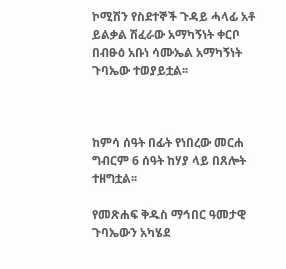ኮሚሽን የስደተኞች ጉዳይ ሓላፊ አቶ ይልቃል ሽፈራው አማካኝነት ቀርቦ በብፁዕ አቡነ ሳሙኤል አማካኝነት ጉባኤው ተወያይቷል፡፡



ከምሳ ሰዓት በፊት የነበረው መርሐ ግብርም 6 ሰዓት ከሃያ ላይ በጸሎት ተዘግቷል፡፡

የመጽሐፍ ቅዱስ ማኅበር ዓመታዊ ጉባኤውን አካሄደ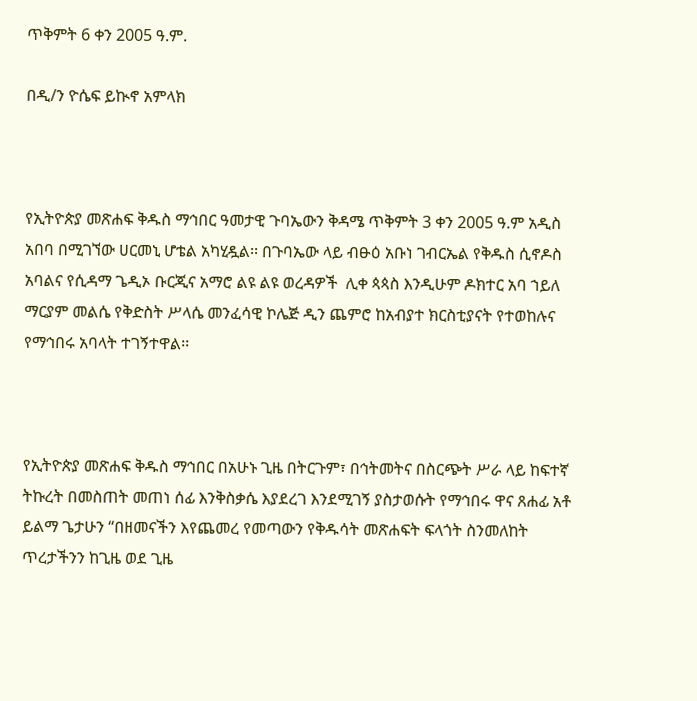ጥቅምት 6 ቀን 2005 ዓ.ም.

በዲ/ን ዮሴፍ ይኲኖ አምላክ



የኢትዮጵያ መጽሐፍ ቅዱስ ማኅበር ዓመታዊ ጉባኤውን ቅዳሜ ጥቅምት 3 ቀን 2005 ዓ.ም አዲስ አበባ በሚገኘው ሀርመኒ ሆቴል አካሂዷል፡፡ በጉባኤው ላይ ብፁዕ አቡነ ገብርኤል የቅዱስ ሲኖዶስ አባልና የሲዳማ ጌዲኦ ቡርጂና አማሮ ልዩ ልዩ ወረዳዎች  ሊቀ ጳጳስ እንዲሁም ዶክተር አባ ኀይለ ማርያም መልሴ የቅድስት ሥላሴ መንፈሳዊ ኮሌጅ ዲን ጨምሮ ከአብያተ ክርስቲያናት የተወከሉና የማኅበሩ አባላት ተገኝተዋል፡፡



የኢትዮጵያ መጽሐፍ ቅዱስ ማኅበር በአሁኑ ጊዜ በትርጉም፣ በኅትመትና በስርጭት ሥራ ላይ ከፍተኛ ትኩረት በመስጠት መጠነ ሰፊ እንቅስቃሴ እያደረገ እንደሚገኝ ያስታወሱት የማኅበሩ ዋና ጸሐፊ አቶ ይልማ ጌታሁን “በዘመናችን እየጨመረ የመጣውን የቅዱሳት መጽሐፍት ፍላጎት ስንመለከት ጥረታችንን ከጊዜ ወደ ጊዜ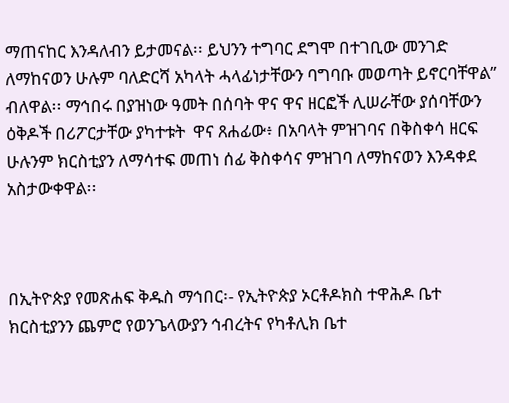ማጠናከር እንዳለብን ይታመናል፡፡ ይህንን ተግባር ደግሞ በተገቢው መንገድ ለማከናወን ሁሉም ባለድርሻ አካላት ሓላፊነታቸውን ባግባቡ መወጣት ይኖርባቸዋል” ብለዋል፡፡ ማኅበሩ በያዝነው ዓመት በሰባት ዋና ዋና ዘርፎች ሊሠራቸው ያሰባቸውን ዕቅዶች በሪፖርታቸው ያካተቱት  ዋና ጸሐፊው፥ በአባላት ምዝገባና በቅስቀሳ ዘርፍ ሁሉንም ክርስቲያን ለማሳተፍ መጠነ ሰፊ ቅስቀሳና ምዝገባ ለማከናወን እንዳቀደ አስታውቀዋል፡፡



በኢትዮጵያ የመጽሐፍ ቅዱስ ማኅበር፡- የኢትዮጵያ ኦርቶዶክስ ተዋሕዶ ቤተ ክርስቲያንን ጨምሮ የወንጌላውያን ኅብረትና የካቶሊክ ቤተ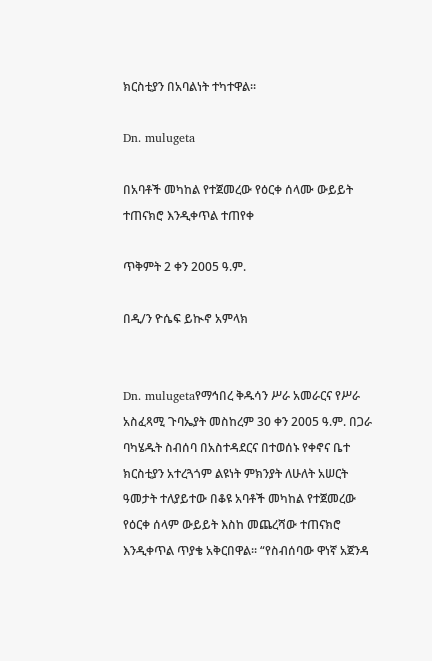ክርስቲያን በአባልነት ተካተዋል፡፡

Dn. mulugeta

በአባቶች መካከል የተጀመረው የዕርቀ ሰላሙ ውይይት ተጠናክሮ እንዲቀጥል ተጠየቀ

ጥቅምት 2 ቀን 2005 ዓ.ም.

በዲ/ን ዮሴፍ ይኲኖ አምላክ


Dn. mulugetaየማኅበረ ቅዱሳን ሥራ አመራርና የሥራ አስፈጻሚ ጉባኤያት መስከረም 30 ቀን 2005 ዓ.ም. በጋራ ባካሄዱት ስብሰባ በአስተዳደርና በተወሰኑ የቀኖና ቤተ ክርስቲያን አተረጓጎም ልዩነት ምክንያት ለሁለት አሠርት ዓመታት ተለያይተው በቆዩ አባቶች መካከል የተጀመረው የዕርቀ ሰላም ውይይት እስከ መጨረሻው ተጠናክሮ እንዲቀጥል ጥያቄ አቅርበዋል፡፡ “የስብሰባው ዋነኛ አጀንዳ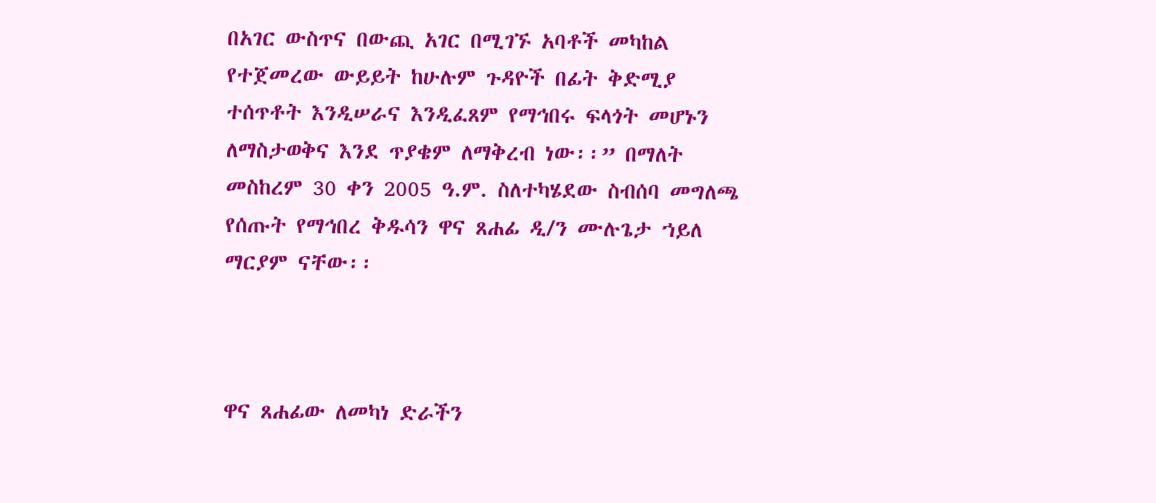በአገር ውስጥና በውጪ አገር በሚገኙ አባቶች መካከል የተጀመረው ውይይት ከሁሉም ጉዳዮች በፊት ቅድሚያ ተሰጥቶት እንዲሠራና እንዲፈጸም የማኅበሩ ፍላጎት መሆኑን ለማስታወቅና እንደ ጥያቄም ለማቅረብ ነው፡፡” በማለት መስከረም 30 ቀን 2005 ዓ.ም. ስለተካሄደው ስብሰባ መግለጫ የሰጡት የማኅበረ ቅዱሳን ዋና ጸሐፊ ዲ/ን ሙሉጌታ ኀይለ ማርያም ናቸው፡፡



ዋና ጸሐፊው ለመካነ ድራችን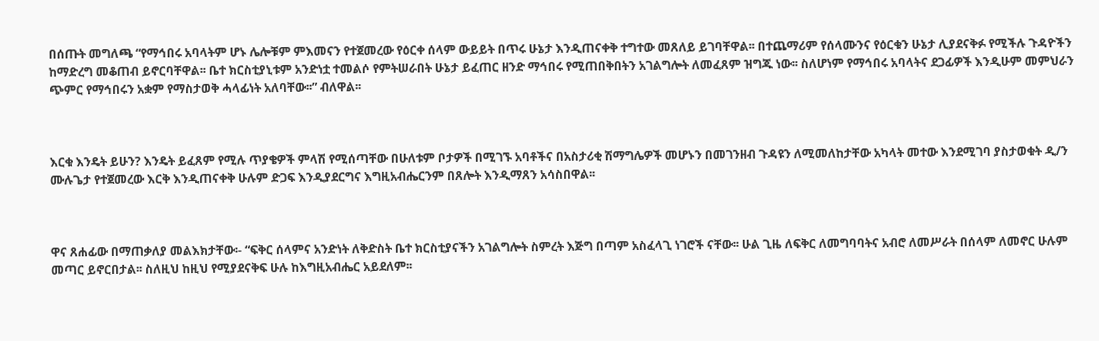በሰጡት መግለጫ “የማኅበሩ አባላትም ሆኑ ሌሎቹም ምእመናን የተጀመረው የዕርቀ ሰላም ውይይት በጥሩ ሁኔታ እንዲጠናቀቅ ተግተው መጸለይ ይገባቸዋል፡፡ በተጨማሪም የሰላሙንና የዕርቁን ሁኔታ ሊያደናቅፉ የሚችሉ ጉዳዮችን ከማድረግ መቆጠብ ይኖርባቸዋል፡፡ ቤተ ክርስቲያኒቱም አንድነቷ ተመልሶ የምትሠራበት ሁኔታ ይፈጠር ዘንድ ማኅበሩ የሚጠበቅበትን አገልግሎት ለመፈጸም ዝግጁ ነው፡፡ ስለሆነም የማኅበሩ አባላትና ደጋፊዎች እንዲሁም መምህራን ጭምር የማኅበሩን አቋም የማስታወቅ ሓላፊነት አለባቸው፡፡” ብለዋል፡፡



እርቁ እንዴት ይሁን? እንዴት ይፈጸም የሚሉ ጥያቄዎች ምላሽ የሚሰጣቸው በሁለቱም ቦታዎች በሚገኙ አባቶችና በአስታሪቂ ሽማግሌዎች መሆኑን በመገንዘብ ጉዳዩን ለሚመለከታቸው አካላት መተው እንደሚገባ ያስታወቁት ዲ/ን ሙሉጌታ የተጀመረው እርቅ እንዲጠናቀቅ ሁሉም ድጋፍ እንዲያደርግና እግዚአብሔርንም በጸሎት እንዲማጸን አሳስበዋል፡፡



ዋና ጸሐፊው በማጠቃለያ መልእክታቸው፡- “ፍቅር ሰላምና አንድነት ለቅድስት ቤተ ክርስቲያናችን አገልግሎት ስምረት እጅግ በጣም አስፈላጊ ነገሮች ናቸው፡፡ ሁል ጊዜ ለፍቅር ለመግባባትና አብሮ ለመሥራት በሰላም ለመኖር ሁሉም መጣር ይኖርበታል፡፡ ስለዚህ ከዚህ የሚያደናቅፍ ሁሉ ከእግዚአብሔር አይደለም፡፡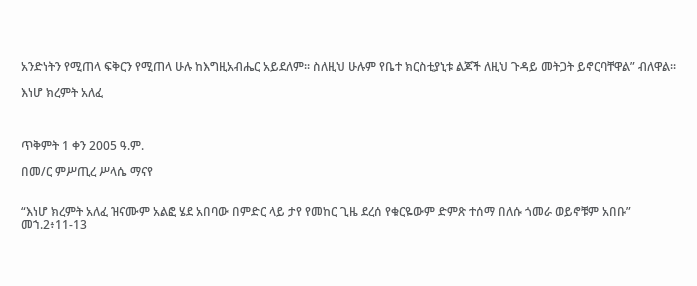አንድነትን የሚጠላ ፍቅርን የሚጠላ ሁሉ ከእግዚአብሔር አይደለም፡፡ ስለዚህ ሁሉም የቤተ ክርስቲያኒቱ ልጆች ለዚህ ጉዳይ መትጋት ይኖርባቸዋል” ብለዋል፡፡

እነሆ ክረምት አለፈ



ጥቅምት 1 ቀን 2005 ዓ.ም.

በመ/ር ምሥጢረ ሥላሴ ማናየ


“እነሆ ክረምት አለፈ ዝናሙም አልፎ ሄደ አበባው በምድር ላይ ታየ የመከር ጊዜ ደረሰ የቁርዬውም ድምጽ ተሰማ በለሱ ጎመራ ወይኖቹም አበቡ” መኀ.2፥11-13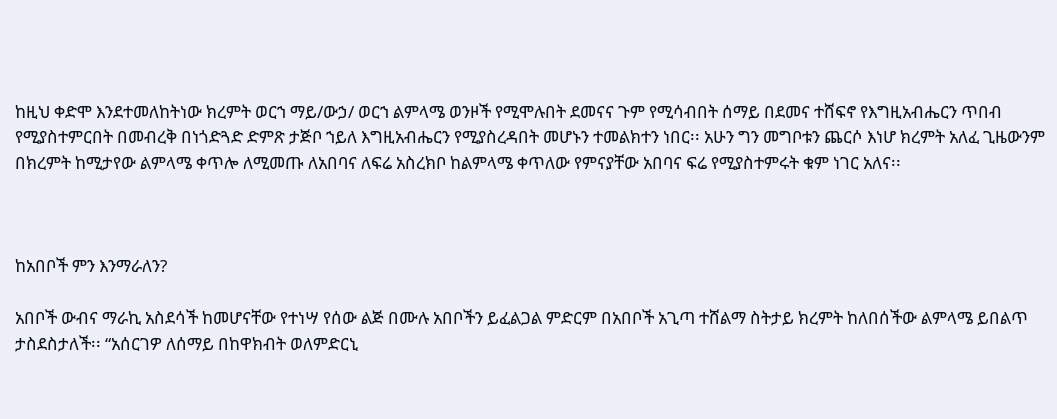ከዚህ ቀድሞ እንደተመለከትነው ክረምት ወርኀ ማይ/ውኃ/ ወርኀ ልምላሜ ወንዞች የሚሞሉበት ደመናና ጉም የሚሳብበት ሰማይ በደመና ተሸፍኖ የእግዚአብሔርን ጥበብ የሚያስተምርበት በመብረቅ በነጎድጓድ ድምጽ ታጅቦ ኀይለ እግዚአብሔርን የሚያስረዳበት መሆኑን ተመልክተን ነበር፡፡ አሁን ግን መግቦቱን ጨርሶ እነሆ ክረምት አለፈ ጊዜውንም በክረምት ከሚታየው ልምላሜ ቀጥሎ ለሚመጡ ለአበባና ለፍሬ አስረክቦ ከልምላሜ ቀጥለው የምናያቸው አበባና ፍሬ የሚያስተምሩት ቁም ነገር አለና፡፡



ከአበቦች ምን እንማራለን?

አበቦች ውብና ማራኪ አስደሳች ከመሆናቸው የተነሣ የሰው ልጅ በሙሉ አበቦችን ይፈልጋል ምድርም በአበቦች አጊጣ ተሸልማ ስትታይ ክረምት ከለበሰችው ልምላሜ ይበልጥ ታስደስታለች፡፡ “አሰርገዎ ለሰማይ በከዋክብት ወለምድርኒ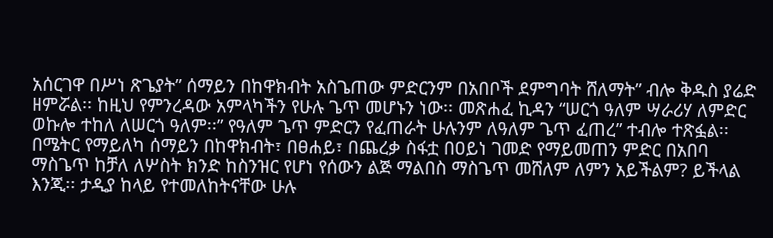አሰርገዋ በሥነ ጽጌያት” ሰማይን በከዋክብት አስጌጠው ምድርንም በአበቦች ደምግባት ሸለማት” ብሎ ቅዱስ ያሬድ ዘምሯል፡፡ ከዚህ የምንረዳው አምላካችን የሁሉ ጌጥ መሆኑን ነው፡፡ መጽሐፈ ኪዳን “ሠርጎ ዓለም ሣራሪሃ ለምድር ወኩሎ ተከለ ለሠርጎ ዓለም፡፡” የዓለም ጌጥ ምድርን የፈጠራት ሁሉንም ለዓለም ጌጥ ፈጠረ” ተብሎ ተጽፏል፡፡ በሜትር የማይለካ ሰማይን በከዋክብት፣ በፀሐይ፣ በጨረቃ ስፋቷ በዐይነ ገመድ የማይመጠን ምድር በአበባ ማስጌጥ ከቻለ ለሦስት ክንድ ከስንዝር የሆነ የሰውን ልጅ ማልበስ ማስጌጥ መሸለም ለምን አይችልም? ይችላል እንጂ፡፡ ታዲያ ከላይ የተመለከትናቸው ሁሉ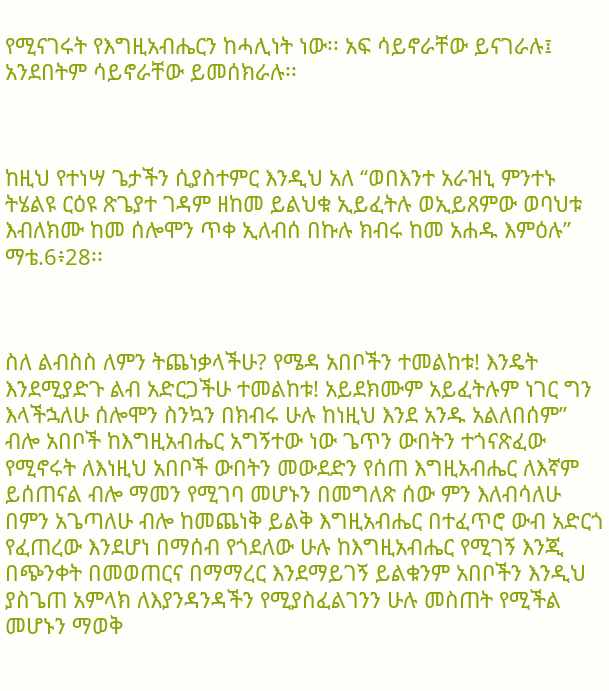የሚናገሩት የእግዚአብሔርን ከሓሊነት ነው፡፡ አፍ ሳይኖራቸው ይናገራሉ፤ አንደበትም ሳይኖራቸው ይመሰክራሉ፡፡



ከዚህ የተነሣ ጌታችን ሲያስተምር እንዲህ አለ “ወበእንተ አራዝኒ ምንተኑ ትሄልዩ ርዕዩ ጽጌያተ ገዳም ዘከመ ይልህቁ ኢይፈትሉ ወኢይጸምው ወባህቱ እብለክሙ ከመ ሰሎሞን ጥቀ ኢለብሰ በኩሉ ክብሩ ከመ አሐዱ እምዕሉ” ማቴ.6፥28፡፡



ስለ ልብስስ ለምን ትጨነቃላችሁ? የሜዳ አበቦችን ተመልከቱ! እንዴት እንደሚያድጉ ልብ አድርጋችሁ ተመልከቱ! አይደክሙም አይፈትሉም ነገር ግን እላችኋለሁ ሰሎሞን ስንኳን በክብሩ ሁሉ ከነዚህ እንደ አንዱ አልለበሰም” ብሎ አበቦች ከእግዚአብሔር አግኝተው ነው ጌጥን ውበትን ተጎናጽፈው የሚኖሩት ለእነዚህ አበቦች ውበትን መውደድን የሰጠ እግዚአብሔር ለእኛም ይሰጠናል ብሎ ማመን የሚገባ መሆኑን በመግለጽ ሰው ምን እለብሳለሁ በምን አጌጣለሁ ብሎ ከመጨነቅ ይልቅ እግዚአብሔር በተፈጥሮ ውብ አድርጎ የፈጠረው እንደሆነ በማሰብ የጎደለው ሁሉ ከእግዚአብሔር የሚገኝ እንጂ በጭንቀት በመወጠርና በማማረር እንደማይገኝ ይልቁንም አበቦችን እንዲህ ያስጌጠ አምላክ ለእያንዳንዳችን የሚያስፈልገንን ሁሉ መስጠት የሚችል መሆኑን ማወቅ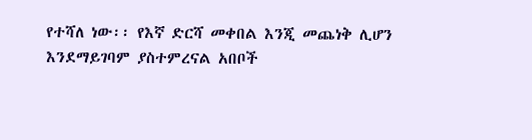የተሻለ ነው፡፡ የእኛ ድርሻ መቀበል እንጂ መጨነቅ ሊሆን እንደማይገባም ያስተምረናል አበቦች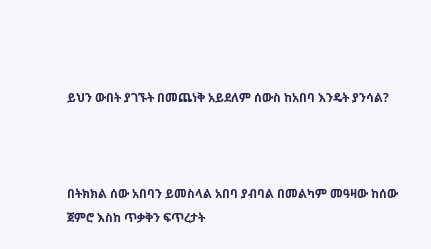ይህን ውበት ያገኙት በመጨነቅ አይደለም ሰውስ ከአበባ እንዴት ያንሳል?



በትክክል ሰው አበባን ይመስላል አበባ ያብባል በመልካም መዓዛው ከሰው ጀምሮ እስከ ጥቃቅን ፍጥረታት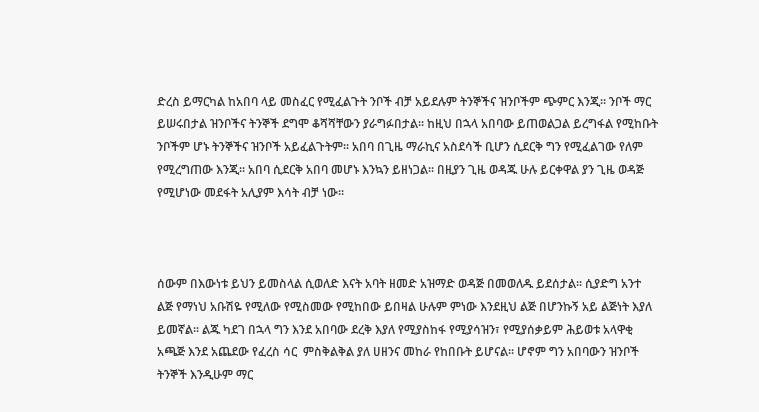ድረስ ይማርካል ከአበባ ላይ መስፈር የሚፈልጉት ንቦች ብቻ አይደሉም ትንኞችና ዝንቦችም ጭምር እንጂ፡፡ ንቦች ማር ይሠሩበታል ዝንቦችና ትንኞች ደግሞ ቆሻሻቸውን ያራግፉበታል፡፡ ከዚህ በኋላ አበባው ይጠወልጋል ይረግፋል የሚከቡት ንቦችም ሆኑ ትንኞችና ዝንቦች አይፈልጉትም፡፡ አበባ በጊዜ ማራኪና አስደሳች ቢሆን ሲደርቅ ግን የሚፈልገው የለም የሚረግጠው እንጂ፡፡ አበባ ሲደርቅ አበባ መሆኑ እንኳን ይዘነጋል፡፡ በዚያን ጊዜ ወዳጁ ሁሉ ይርቀዋል ያን ጊዜ ወዳጅ የሚሆነው መደፋት አሊያም እሳት ብቻ ነው፡፡



ሰውም በእውነቱ ይህን ይመስላል ሲወለድ እናት አባት ዘመድ አዝማድ ወዳጅ በመወለዱ ይደሰታል፡፡ ሲያድግ አንተ ልጅ የማነህ አቡሽዬ የሚለው የሚስመው የሚከበው ይበዛል ሁሉም ምነው እንደዚህ ልጅ በሆንኩኝ አይ ልጅነት እያለ ይመኛል፡፡ ልጁ ካደገ በኋላ ግን እንደ አበባው ደረቅ እያለ የሚያስከፋ የሚያሳዝን፣ የሚያሰቃይም ሕይወቱ አላዋቂ አጫጅ እንደ አጨደው የፈረስ ሳር  ምስቅልቅል ያለ ሀዘንና መከራ የከበቡት ይሆናል፡፡ ሆኖም ግን አበባውን ዝንቦች ትንኞች እንዲሁም ማር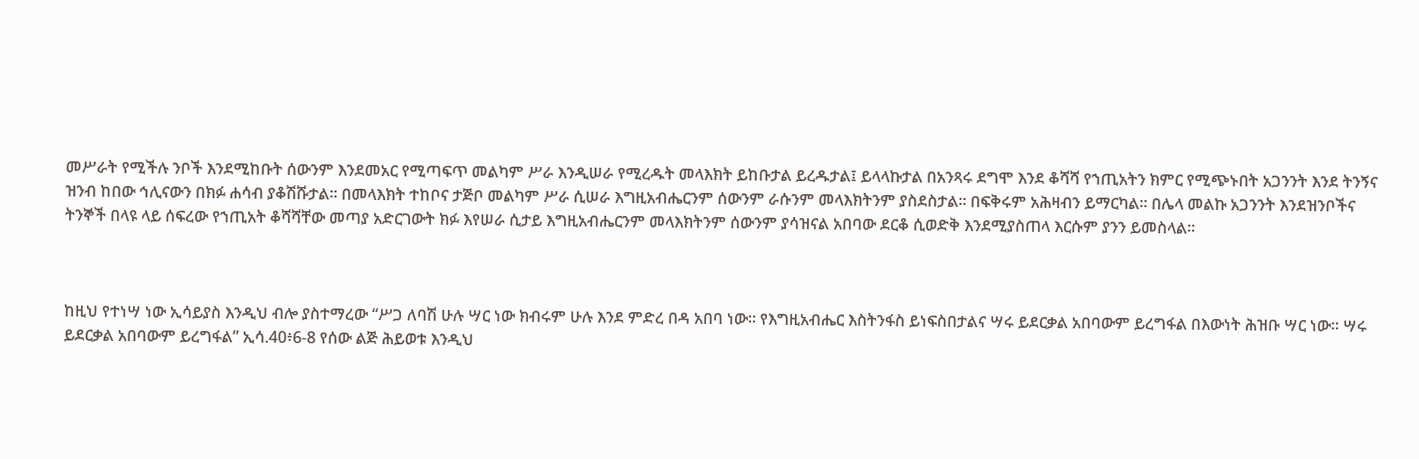መሥራት የሚችሉ ንቦች እንደሚከቡት ሰውንም እንደመአር የሚጣፍጥ መልካም ሥራ እንዲሠራ የሚረዱት መላእክት ይከቡታል ይረዱታል፤ ይላላኩታል በአንጻሩ ደግሞ እንደ ቆሻሻ የኀጢአትን ክምር የሚጭኑበት አጋንንት እንደ ትንኝና ዝንብ ከበው ኅሊናውን በክፉ ሐሳብ ያቆሽሹታል፡፡ በመላእክት ተከቦና ታጅቦ መልካም ሥራ ሲሠራ እግዚአብሔርንም ሰውንም ራሱንም መላእክትንም ያስደስታል፡፡ በፍቅሩም አሕዛብን ይማርካል፡፡ በሌላ መልኩ አጋንንት እንደዝንቦችና ትንኞች በላዩ ላይ ሰፍረው የኀጢአት ቆሻሻቸው መጣያ አድርገውት ክፉ እየሠራ ሲታይ እግዚአብሔርንም መላእክትንም ሰውንም ያሳዝናል አበባው ደርቆ ሲወድቅ እንደሚያስጠላ እርሱም ያንን ይመስላል፡፡



ከዚህ የተነሣ ነው ኢሳይያስ እንዲህ ብሎ ያስተማረው “ሥጋ ለባሽ ሁሉ ሣር ነው ክብሩም ሁሉ እንደ ምድረ በዳ አበባ ነው፡፡ የእግዚአብሔር እስትንፋስ ይነፍስበታልና ሣሩ ይደርቃል አበባውም ይረግፋል በእውነት ሕዝቡ ሣር ነው፡፡ ሣሩ ይደርቃል አበባውም ይረግፋል” ኢሳ.40፥6-8 የሰው ልጅ ሕይወቱ እንዲህ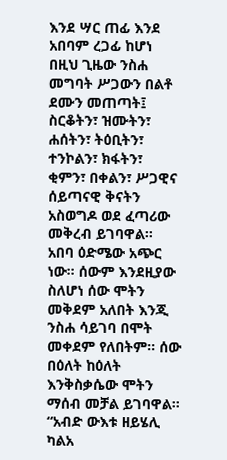እንደ ሣር ጠፊ እንደ አበባም ረጋፊ ከሆነ በዚህ ጊዜው ንስሐ መግባት ሥጋውን በልቶ ደሙን መጠጣት፤ ስርቆትን፣ ዝሙትን፣ ሐሰትን፣ ትዕቢትን፣ ተንኮልን፣ ክፋትን፣ ቂምን፣ በቀልን፣ ሥጋዊና ሰይጣናዊ ቅናትን አስወግዶ ወደ ፈጣሪው መቅረብ ይገባዋል፡፡ አበባ ዕድሜው አጭር ነው፡፡ ሰውም እንደዚያው ስለሆነ ሰው ሞትን መቅደም አለበት እንጂ ንስሐ ሳይገባ በሞት መቀደም የለበትም፡፡ ሰው በዕለት ከዕለት እንቅስቃሴው ሞትን ማሰብ መቻል ይገባዋል፡፡ “አብድ ውእቱ ዘይሄሊ ካልአ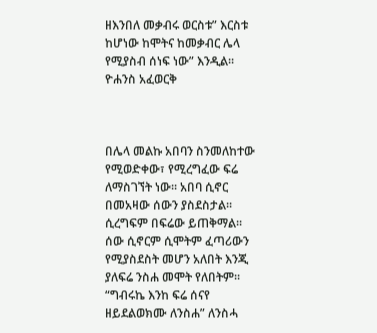ዘእንበለ መቃብሩ ወርስቱ” እርስቱ ከሆነው ከሞትና ከመቃብር ሌላ የሚያስብ ሰነፍ ነው” እንዲል፡፡ ዮሐንስ አፈወርቅ



በሌላ መልኩ አበባን ስንመለከተው የሚወድቀው፣ የሚረግፈው ፍሬ ለማስገኘት ነው፡፡ አበባ ሲኖር በመአዛው ሰውን ያስደስታል፡፡ ሲረግፍም በፍሬው ይጠቅማል፡፡ ሰው ሲኖርም ሲሞትም ፈጣሪውን የሚያስደስት መሆን አለበት እንጂ ያለፍሬ ንስሐ መሞት የለበትም፡፡ “ግብሩኬ እንከ ፍሬ ሰናየ ዘይደልወክሙ ለንስሐ” ለንስሓ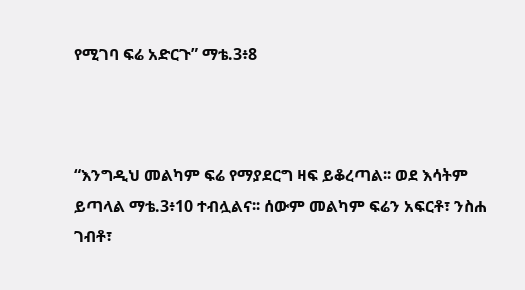የሚገባ ፍሬ አድርጉ” ማቴ.3፥8



“እንግዲህ መልካም ፍሬ የማያደርግ ዛፍ ይቆረጣል፡፡ ወደ እሳትም ይጣላል ማቴ.3፥10 ተብሏልና፡፡ ሰውም መልካም ፍሬን አፍርቶ፣ ንስሐ ገብቶ፣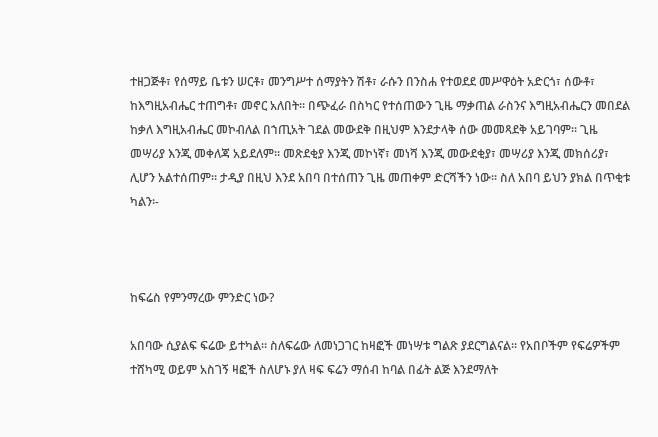ተዘጋጅቶ፣ የሰማይ ቤቱን ሠርቶ፣ መንግሥተ ሰማያትን ሽቶ፣ ራሱን በንስሐ የተወደደ መሥዋዕት አድርጎ፣ ሰውቶ፣ ከእግዚአብሔር ተጠግቶ፣ መኖር አለበት፡፡ በጭፈራ በስካር የተሰጠውን ጊዜ ማቃጠል ራስንና እግዚአብሔርን መበደል ከቃለ እግዚአብሔር መኮብለል በኀጢአት ገደል መውደቅ በዚህም እንደታላቅ ሰው መመጻደቅ አይገባም፡፡ ጊዜ መሣሪያ እንጂ መቀለጃ አይደለም፡፡ መጽደቂያ እንጂ መኮነኛ፣ መነሻ እንጂ መውደቂያ፣ መሣሪያ እንጂ መክሰሪያ፣ ሊሆን አልተሰጠም፡፡ ታዲያ በዚህ እንደ አበባ በተሰጠን ጊዜ መጠቀም ድርሻችን ነው፡፡ ስለ አበባ ይህን ያክል በጥቂቱ ካልን፡-



ከፍሬስ የምንማረው ምንድር ነው?

አበባው ሲያልፍ ፍሬው ይተካል፡፡ ስለፍሬው ለመነጋገር ከዛፎች መነሣቱ ግልጽ ያደርግልናል፡፡ የአበቦችም የፍሬዎችም ተሸካሚ ወይም አስገኝ ዛፎች ስለሆኑ ያለ ዛፍ ፍሬን ማሰብ ከባል በፊት ልጅ እንደማለት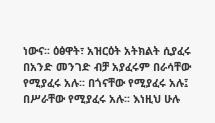ነውና፡፡ ዕፅዋት፣ አዝርዕት አትክልት ሲያፈሩ በአንድ መንገድ ብቻ አያፈሩም በራሳቸው የሚያፈሩ አሉ፡፡ በጎናቸው የሚያፈሩ አሉ፤ በሥራቸው የሚያፈሩ አሉ፡፡ እነዚህ ሁሉ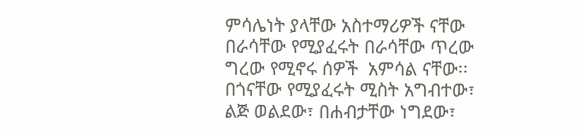ምሳሌነት ያላቸው አስተማሪዎች ናቸው በራሳቸው የሚያፈሩት በራሳቸው ጥረው ግረው የሚኖሩ ሰዎች  አምሳል ናቸው፡፡ በጎናቸው የሚያፈሩት ሚስት አግብተው፣ ልጅ ወልደው፣ በሐብታቸው ነግደው፣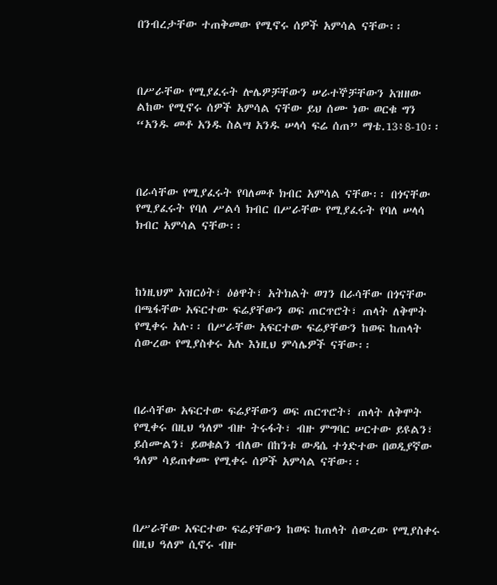በንብረታቸው ተጠቅመው የሚኖሩ ሰዎች አምሳል ናቸው፡፡



በሥራቸው የሚያፈሩት ሎሌዎቻቸውን ሠራተኞቻቸውን አዝዘው ልከው የሚኖሩ ሰዎች አምሳል ናቸው ይህ ሰሙ ነው ወርቁ ግን “አንዱ መቶ አንዱ ስልሣ አንዱ ሠላሳ ፍሬ ሰጠ” ማቴ.13፥8-10፡፡



በራሳቸው የሚያፈሩት የባለመቶ ክብር አምሳል ናቸው፡፡ በጎናቸው የሚያፈሩት የባለ ሥልሳ ክብር በሥራቸው የሚያፈሩት የባለ ሠላሳ ክብር አምሳል ናቸው፡፡



ከነዚህም አዝርዕት፣ ዕፅዋት፣ አትክልት ወገን በራሳቸው በጎናቸው በጫፋቸው አፍርተው ፍሬያቸውን ወፍ ጠርጥሮት፣ ጠላት ለቅሞት የሚቀሩ አሉ፡፡ በሥራቸው አፍርተው ፍሬያቸውን ከወፍ ከጠላት ሰውረው የሚያስቀሩ አሉ እነዚህ ምሳሌዎች ናቸው፡፡



በራሳቸው አፍርተው ፍሬያቸውን ወፍ ጠርጥሮት፣ ጠላት ለቅሞት የሚቀሩ በዚህ ዓለም ብዙ ትሩፋት፣ ብዙ ምግባር ሠርተው ይዩልን፣ ይሰሙልን፣ ይወቁልን ብለው በከንቱ ውዳሴ ተጎድተው በወዲያኛው ዓለም ሳይጠቀሙ የሚቀሩ ሰዎች አምሳል ናቸው፡፡



በሥራቸው አፍርተው ፍሬያቸውን ከወፍ ከጠላት ሰውረው የሚያስቀሩ በዚህ ዓለም ሲኖሩ ብዙ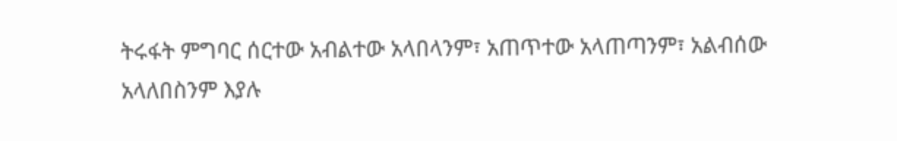ትሩፋት ምግባር ሰርተው አብልተው አላበላንም፣ አጠጥተው አላጠጣንም፣ አልብሰው አላለበስንም እያሉ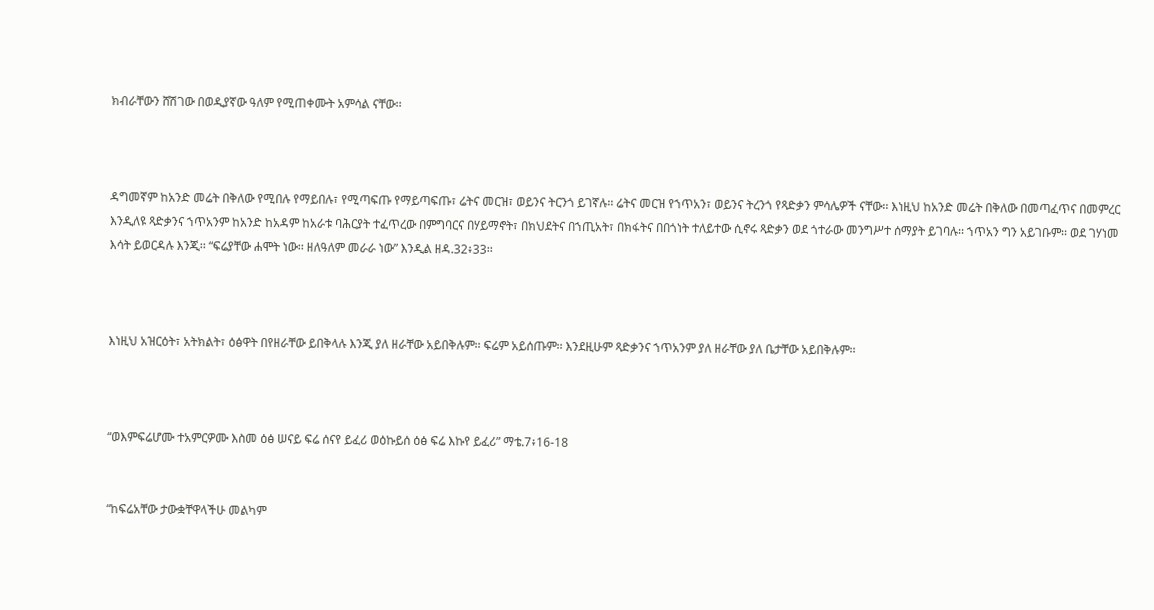ክብራቸውን ሸሽገው በወዲያኛው ዓለም የሚጠቀሙት አምሳል ናቸው፡፡



ዳግመኛም ከአንድ መሬት በቅለው የሚበሉ የማይበሉ፣ የሚጣፍጡ የማይጣፍጡ፣ ሬትና መርዝ፣ ወይንና ትርንጎ ይገኛሉ፡፡ ሬትና መርዝ የኀጥአን፣ ወይንና ትረንጎ የጻድቃን ምሳሌዎች ናቸው፡፡ እነዚህ ከአንድ መሬት በቅለው በመጣፈጥና በመምረር እንዲለዩ ጻድቃንና ኀጥአንም ከአንድ ከአዳም ከአራቱ ባሕርያት ተፈጥረው በምግባርና በሃይማኖት፣ በክህደትና በኀጢአት፣ በክፋትና በበጎነት ተለይተው ሲኖሩ ጻድቃን ወደ ጎተራው መንግሥተ ሰማያት ይገባሉ፡፡ ኀጥአን ግን አይገቡም፡፡ ወደ ገሃነመ እሳት ይወርዳሉ እንጂ፡፡ “ፍሬያቸው ሐሞት ነው፡፡ ዘለዓለም መራራ ነው” እንዲል ዘዳ.32፥33፡፡



እነዚህ አዝርዕት፣ አትክልት፣ ዕፅዋት በየዘራቸው ይበቅላሉ እንጂ ያለ ዘራቸው አይበቅሉም፡፡ ፍሬም አይሰጡም፡፡ እንደዚሁም ጻድቃንና ኀጥአንም ያለ ዘራቸው ያለ ቤታቸው አይበቅሉም፡፡



“ወእምፍሬሆሙ ተአምርዎሙ እስመ ዕፅ ሠናይ ፍሬ ሰናየ ይፈሪ ወዕኩይሰ ዕፅ ፍሬ እኩየ ይፈሪ” ማቴ.7፥16-18


“ከፍሬአቸው ታውቋቸዋላችሁ መልካም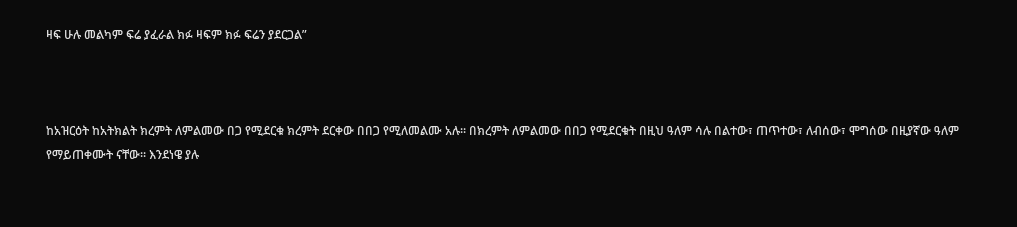ዛፍ ሁሉ መልካም ፍሬ ያፈራል ክፉ ዛፍም ክፉ ፍሬን ያደርጋል”



ከአዝርዕት ከአትክልት ክረምት ለምልመው በጋ የሚደርቁ ክረምት ደርቀው በበጋ የሚለመልሙ አሉ፡፡ በክረምት ለምልመው በበጋ የሚደርቁት በዚህ ዓለም ሳሉ በልተው፣ ጠጥተው፣ ለብሰው፣ ሞግሰው በዚያኛው ዓለም የማይጠቀሙት ናቸው፡፡ እንደነዌ ያሉ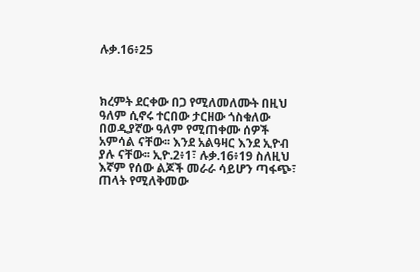ሉቃ.16፥25



ክረምት ደርቀው በጋ የሚለመለሙት በዚህ ዓለም ሲኖሩ ተርበው ታርዘው ጎስቁለው በወዲያኛው ዓለም የሚጠቀሙ ሰዎች አምሳል ናቸው፡፡ እንደ አልዓዛር እንደ ኢዮብ ያሉ ናቸው፡፡ ኢዮ.2፥1፣ ሉቃ.16፥19 ስለዚህ እኛም የሰው ልጆች መራራ ሳይሆን ጣፋጭ፣ ጠላት የሚለቅመው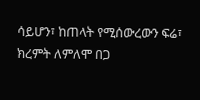ሳይሆን፣ ከጠላት የሚሰውረውን ፍሬ፣ ክረምት ለምለሞ በጋ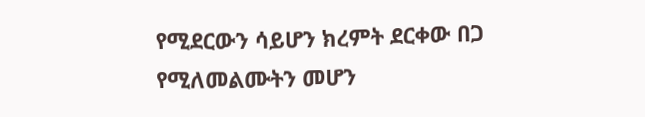የሚደርውን ሳይሆን ክረምት ደርቀው በጋ የሚለመልሙትን መሆን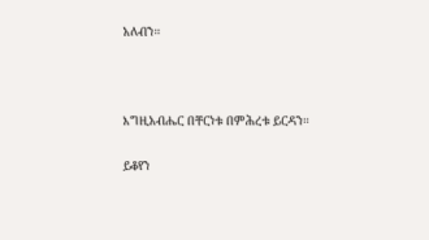አለብን፡፡



እግዚአብሔር በቸርነቱ በምሕረቱ ይርዳን፡፡

ይቆየን